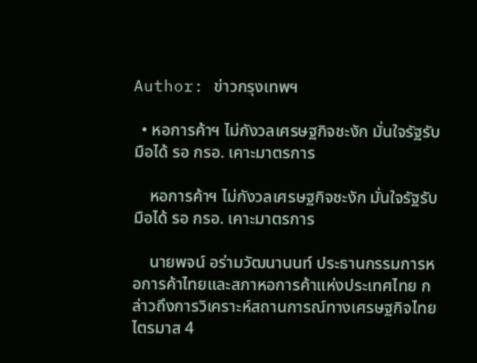Author: ข่าวกรุงเทพฯ

  • หอการค้าฯ ไม่กังวลเศรษฐกิจชะงัก มั่นใจรัฐรับมือได้ รอ กรอ. เคาะมาตรการ

    หอการค้าฯ ไม่กังวลเศรษฐกิจชะงัก มั่นใจรัฐรับมือได้ รอ กรอ. เคาะมาตรการ

    นายพจน์ อร่ามวัฒนานนท์ ประธานกรรมการหอการค้าไทยและสภาหอการค้าแห่งประเทศไทย กล่าวถึงการวิเคราะห์สถานการณ์ทางเศรษฐกิจไทย ไตรมาส 4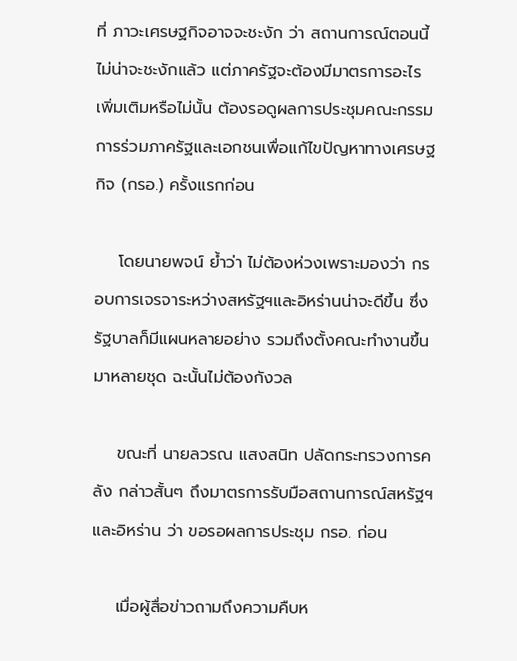ที่ ภาวะเศรษฐกิจอาจจะชะงัก ว่า สถานการณ์ตอนนี้ไม่น่าจะชะงักแล้ว แต่ภาครัฐจะต้องมีมาตรการอะไรเพิ่มเติมหรือไม่นั้น ต้องรอดูผลการประชุมคณะกรรมการร่วมภาครัฐและเอกชนเพื่อแก้ไขปัญหาทางเศรษฐกิจ (กรอ.) ครั้งแรกก่อน

    โดยนายพจน์ ย้ำว่า ไม่ต้องห่วงเพราะมองว่า กรอบการเจรจาระหว่างสหรัฐฯและอิหร่านน่าจะดีขึ้น ซึ่งรัฐบาลก็มีแผนหลายอย่าง รวมถึงตั้งคณะทำงานขึ้นมาหลายชุด ฉะนั้นไม่ต้องกังวล

    ขณะที่ นายลวรณ แสงสนิท ปลัดกระทรวงการคลัง กล่าวสั้นๆ ถึงมาตรการรับมือสถานการณ์สหรัฐฯและอิหร่าน ว่า ขอรอผลการประชุม กรอ. ก่อน

    เมื่อผู้สื่อข่าวถามถึงความคืบห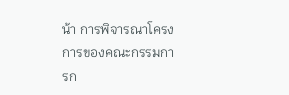น้า การพิจารณาโครงการของคณะกรรมการก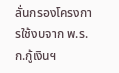ลั่นกรองโครงการใช้งบจาก พ.ร.ก.กู้เงินฯ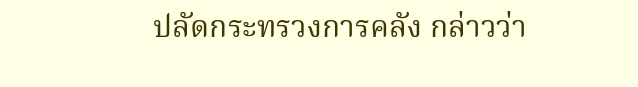ปลัดกระทรวงการคลัง กล่าวว่า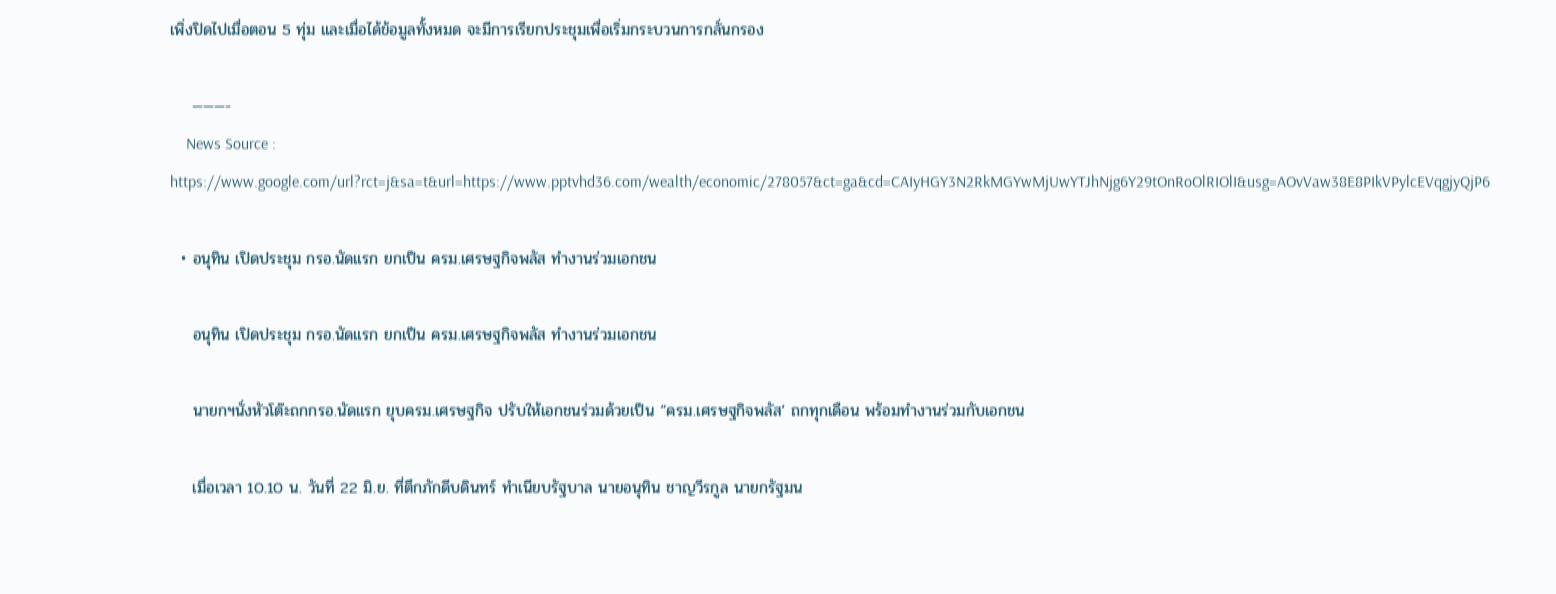เพิ่งปิดไปเมื่อตอน 5 ทุ่ม และเมื่อได้ข้อมูลทั้งหมด จะมีการเรียกประชุมเพื่อเริ่มกระบวนการกลั่นกรอง

    ———-
    News Source : https://www.google.com/url?rct=j&sa=t&url=https://www.pptvhd36.com/wealth/economic/278057&ct=ga&cd=CAIyHGY3N2RkMGYwMjUwYTJhNjg6Y29tOnRoOlRIOlI&usg=AOvVaw38E8PIkVPylcEVqgjyQjP6

  • อนุทิน เปิดประชุม กรอ.นัดแรก ยกเป็น ครม.เศรษฐกิจพลัส ทำงานร่วมเอกชน

    อนุทิน เปิดประชุม กรอ.นัดแรก ยกเป็น ครม.เศรษฐกิจพลัส ทำงานร่วมเอกชน

    นายกฯนั่งหัวโต๊ะถกกรอ.นัดแรก ยุบครม.เศรษฐกิจ ปรับให้เอกชนร่วมด้วยเป็น “ครม.เศรษฐกิจพลัส‘ ถกทุกเดือน พร้อมทำงานร่วมกับเอกชน

    เมื่อเวลา 10.10 น. วันที่ 22 มิ.ย. ที่ตึกภักดีบดินทร์ ทำเนียบรัฐบาล นายอนุทิน ชาญวีรกูล นายกรัฐมน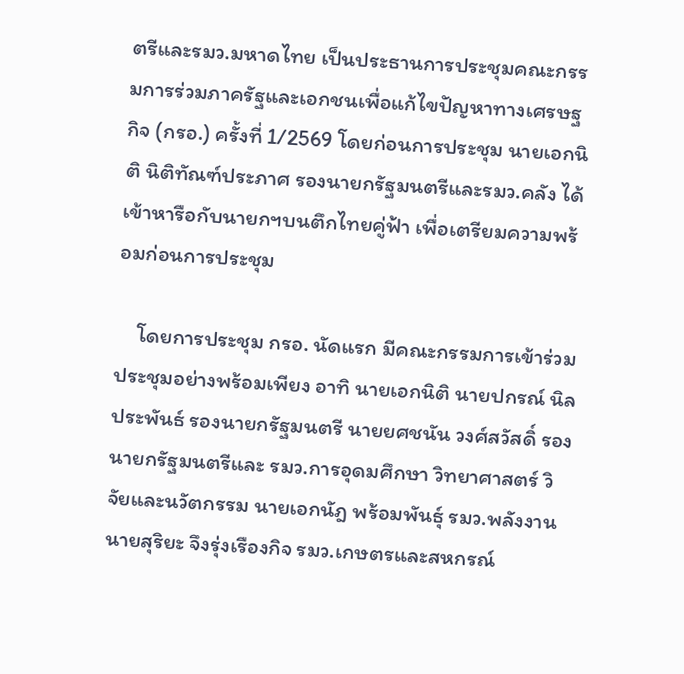ตรีและรมว.มหาดไทย เป็นประธานการประชุมคณะกรรมการร่วมภาครัฐและเอกชนเพื่อแก้ไขปัญหาทางเศรษฐกิจ (กรอ.) ครั้งที่ 1/2569 โดยก่อนการประชุม นายเอกนิติ นิติทัณฑ์ประภาศ รองนายกรัฐมนตรีและรมว.คลัง ได้เข้าหารือกับนายกฯบนตึกไทยคู่ฟ้า เพื่อเตรียมความพร้อมก่อนการประชุม

    โดยการประชุม กรอ. นัดแรก มีคณะกรรมการเข้าร่วมประชุมอย่างพร้อมเพียง อาทิ นายเอกนิติ นายปกรณ์ นิลประพันธ์ รองนายกรัฐมนตรี นายยศชนัน วงศ์สวัสดิ์ รองนายกรัฐมนตรีและ รมว.การอุดมศึกษา วิทยาศาสตร์ วิจัยและนวัตกรรม นายเอกนัฎ พร้อมพันธุ์ รมว.พลังงาน นายสุริยะ จึงรุ่งเรืองกิจ รมว.เกษตรและสหกรณ์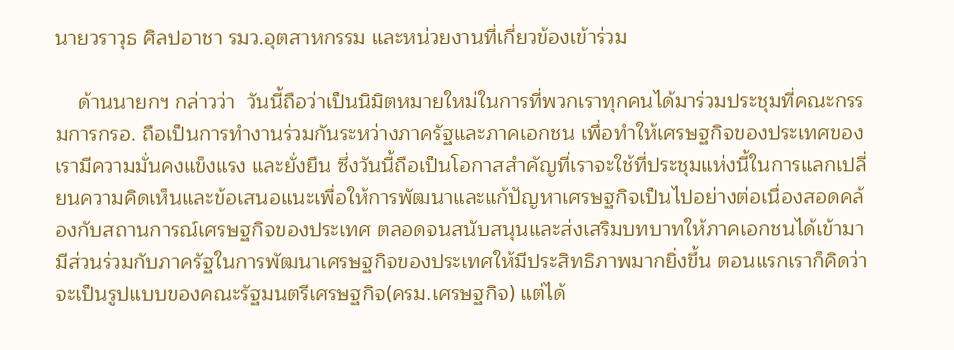นายวราวุธ ศิลปอาชา รมว.อุตสาหกรรม และหน่วยงานที่เกี่ยวข้องเข้าร่วม

    ด้านนายกฯ กล่าวว่า  วันนี้ถือว่าเป็นนิมิตหมายใหม่ในการที่พวกเราทุกคนได้มาร่วมประชุมที่คณะกรรมการกรอ. ถือเป็นการทำงานร่วมกันระหว่างภาครัฐและภาคเอกชน เพื่อทำให้เศรษฐกิจของประเทศของเรามีความมั่นคงแข็งแรง และยั่งยืน ซึ่งวันนี้ถือเป็นโอกาสสำคัญที่เราจะใช้ที่ประชุมแห่งนี้ในการแลกเปลี่ยนความคิดเห็นและข้อเสนอแนะเพื่อให้การพัฒนาและแก้ปัญหาเศรษฐกิจเป็นไปอย่างต่อเนื่องสอดคล้องกับสถานการณ์เศรษฐกิจของประเทศ ตลอดจนสนับสนุนและส่งเสริมบทบาทให้ภาคเอกชนได้เข้ามามีส่วนร่วมกับภาครัฐในการพัฒนาเศรษฐกิจของประเทศให้มีประสิทธิภาพมากยิ่งขึ้น ตอนแรกเราก็คิดว่าจะเป็นรูปแบบของคณะรัฐมนตรีเศรษฐกิจ(ครม.เศรษฐกิจ) แต่ได้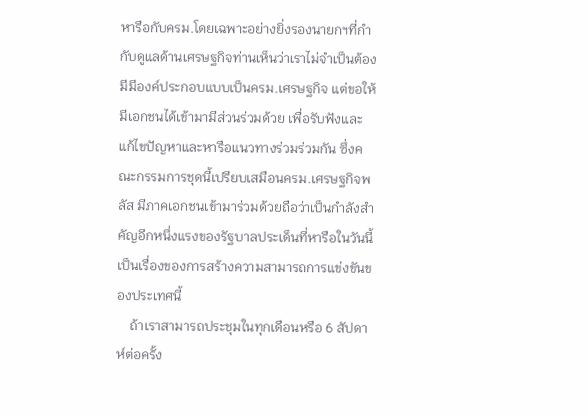หารือกับครม.โดยเฉพาะอย่างยิ่งรองนายกฯที่กำกับดูแลด้านเศรษฐกิจท่านเห็นว่าเราไม่จำเป็นต้องมีมีองค์ประกอบแบบเป็นครม.เศรษฐกิจ แต่ขอให้มีเอกชนได้เข้ามามีส่วนร่วมด้วย เพื่อรับฟังและแก้ไขปัญหาและหารือแนวทางร่วมร่วมกัน ซึ่งคณะกรรมการชุดนี้เปรียบเสมือนครม.เศรษฐกิจพลัส มีภาคเอกชนเข้ามาร่วมด้วยถือว่าเป็นกำลังสำคัญอีกหนึ่งแรงของรัฐบาลประเด็นที่หารือในวันนี้ เป็นเรื่องของการสร้างความสามารถการแข่งขันของประเทศนี้
    ถ้าเราสามารถประชุมในทุกเดือนหรือ 6 สัปดาห์ต่อครั้ง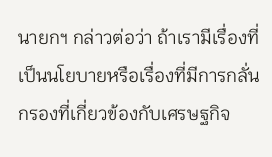นายกฯ กล่าวต่อว่า ถ้าเรามีเรื่องที่เป็นนโยบายหรือเรื่องที่มีการกลั่นกรองที่เกี่ยวข้องกับเศรษฐกิจ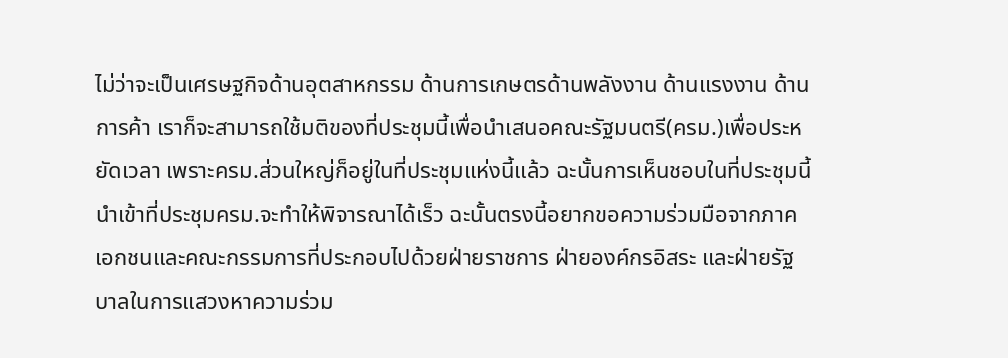ไม่ว่าจะเป็นเศรษฐกิจด้านอุตสาหกรรม ด้านการเกษตรด้านพลังงาน ด้านแรงงาน ด้านการค้า เราก็จะสามารถใช้มติของที่ประชุมนี้เพื่อนำเสนอคณะรัฐมนตรี(ครม.)เพื่อประหยัดเวลา เพราะครม.ส่วนใหญ่ก็อยู่ในที่ประชุมแห่งนี้แล้ว ฉะนั้นการเห็นชอบในที่ประชุมนี้นำเข้าที่ประชุมครม.จะทำให้พิจารณาได้เร็ว ฉะนั้นตรงนี้อยากขอความร่วมมือจากภาคเอกชนและคณะกรรมการที่ประกอบไปด้วยฝ่ายราชการ ฝ่ายองค์กรอิสระ และฝ่ายรัฐบาลในการแสวงหาความร่วม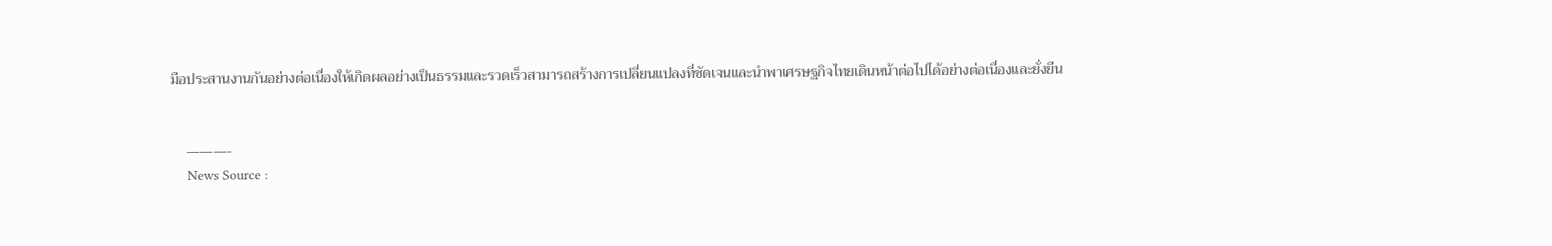มือประสานงานกันอย่างต่อเนื่องให้เกิดผลอย่างเป็นธรรมและรวดเร็วสามารถสร้างการเปลี่ยนแปลงที่ชัดเจนและนำพาเศรษฐกิจไทยเดินหน้าต่อไปได้อย่างต่อเนื่องและยั่งยืน


    ———-
    News Source :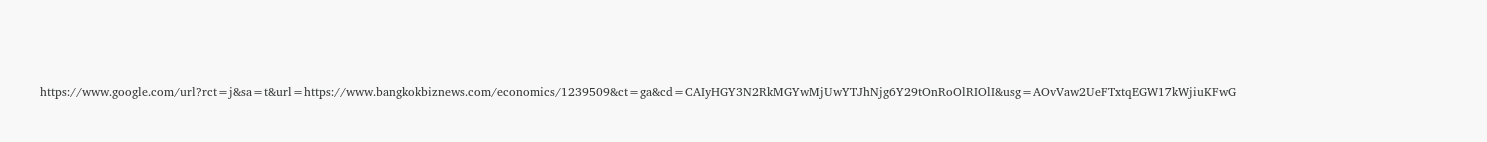https://www.google.com/url?rct=j&sa=t&url=https://www.bangkokbiznews.com/economics/1239509&ct=ga&cd=CAIyHGY3N2RkMGYwMjUwYTJhNjg6Y29tOnRoOlRIOlI&usg=AOvVaw2UeFTxtqEGW17kWjiuKFwG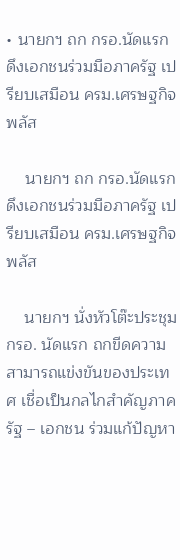• นายกฯ ถก กรอ.นัดแรก ดึงเอกชนร่วมมือภาครัฐ เปรียบเสมือน ครม.เศรษฐกิจพลัส

    นายกฯ ถก กรอ.นัดแรก ดึงเอกชนร่วมมือภาครัฐ เปรียบเสมือน ครม.เศรษฐกิจพลัส

    นายกฯ นั่งหัวโต๊ะประชุม กรอ. นัดแรก ถกขีดความสามารถแข่งขันของประเทศ เชื่อเป็นกลไกสำคัญภาครัฐ – เอกชน ร่วมแก้ปัญหา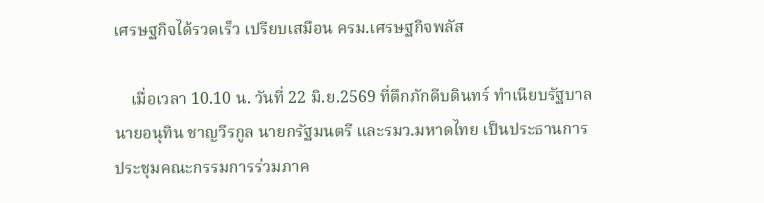เศรษฐกิจได้รวดเร็ว เปรียบเสมือน ครม.เศรษฐกิจพลัส

    เมื่อเวลา 10.10 น. วันที่ 22 มิ.ย.2569 ที่ตึกภักดีบดินทร์ ทำเนียบรัฐบาล นายอนุทิน ชาญวีรกูล นายกรัฐมนตรี และรมว.มหาดไทย เป็นประธานการประชุมคณะกรรมการร่วมภาค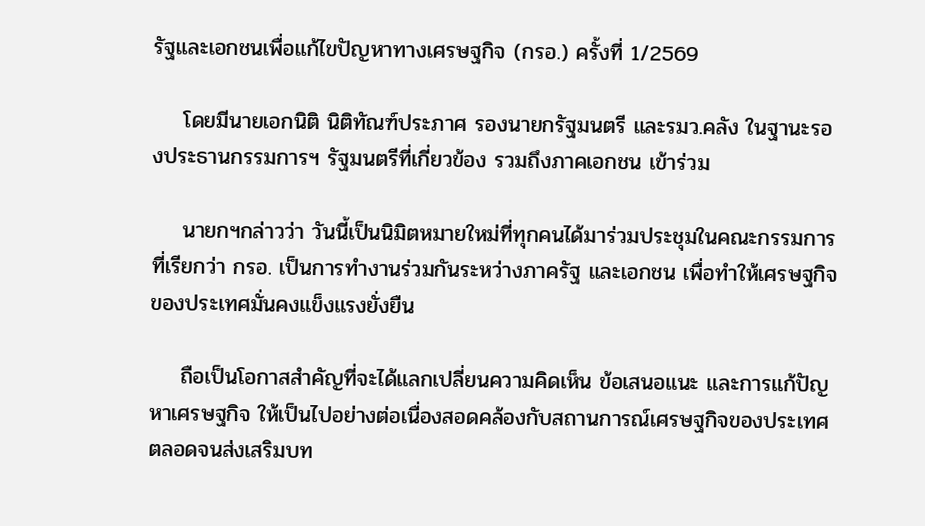รัฐและเอกชนเพื่อแก้ไขปัญหาทางเศรษฐกิจ (กรอ.) ครั้งที่ 1/2569

    โดยมีนายเอกนิติ นิติทัณฑ์ประภาศ รองนายกรัฐมนตรี และรมว.คลัง ในฐานะรองประธานกรรมการฯ รัฐมนตรีที่เกี่ยวข้อง รวมถึงภาคเอกชน เข้าร่วม

    นายกฯกล่าวว่า วันนี้เป็นนิมิตหมายใหม่ที่ทุกคนได้มาร่วมประชุมในคณะกรรมการที่เรียกว่า กรอ. เป็นการทำงานร่วมกันระหว่างภาครัฐ และเอกชน เพื่อทำให้เศรษฐกิจของประเทศมั่นคงแข็งแรงยั่งยืน

    ถือเป็นโอกาสสำคัญที่จะได้แลกเปลี่ยนความคิดเห็น ข้อเสนอแนะ และการแก้ปัญหาเศรษฐกิจ ให้เป็นไปอย่างต่อเนื่องสอดคล้องกับสถานการณ์เศรษฐกิจของประเทศ ตลอดจนส่งเสริมบท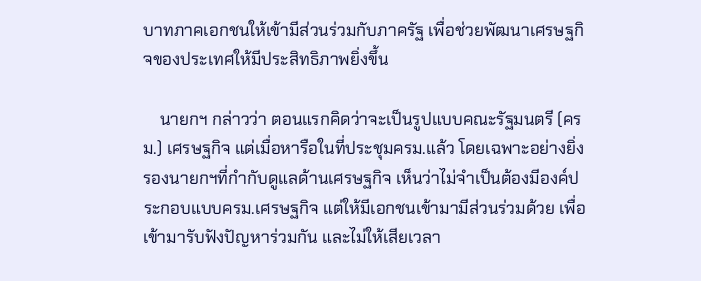บาทภาคเอกชนให้เข้ามีส่วนร่วมกับภาครัฐ เพื่อช่วยพัฒนาเศรษฐกิจของประเทศให้มีประสิทธิภาพยิ่งขึ้น

    นายกฯ กล่าวว่า ตอนแรกคิดว่าจะเป็นรูปแบบคณะรัฐมนตรี (ครม.) เศรษฐกิจ แต่เมื่อหารือในที่ประชุมครม.แล้ว โดยเฉพาะอย่างยิ่งรองนายกฯที่กำกับดูแลด้านเศรษฐกิจ เห็นว่าไม่จำเป็นต้องมีองค์ประกอบแบบครม.เศรษฐกิจ แต่ให้มีเอกชนเข้ามามีส่วนร่วมด้วย เพื่อเข้ามารับฟังปัญหาร่วมกัน และไม่ให้เสียเวลา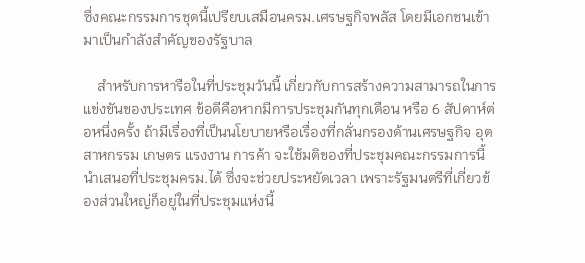ซึ่งคณะกรรมการชุดนี้เปรียบเสมือนครม.เศรษฐกิจพลัส โดยมีเอกชนเข้ามาเป็นกำลังสำคัญของรัฐบาล

    สำหรับการหารือในที่ประชุมวันนี้ เกี่ยวกับการสร้างความสามารถในการแข่งขันของประเทศ ข้อดีคือหากมีการประชุมกันทุกเดือน หรือ 6 สัปดาห์ต่อหนึ่งครั้ง ถ้ามีเรื่องที่เป็นนโยบายหรือเรื่องที่กลั่นกรองด้านเศรษฐกิจ อุตสาหกรรม เกษตร แรงงาน การค้า จะใช้มติของที่ประชุมคณะกรรมการนี้ นำเสนอที่ประชุมครม.ได้ ซึ่งจะช่วยประหยัดเวลา เพราะรัฐมนตรีที่เกี่ยวข้องส่วนใหญ่ก็อยู่ในที่ประชุมแห่งนี้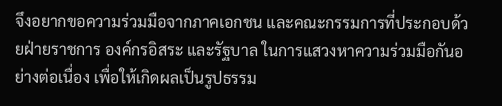จึงอยากขอความร่วมมือจากภาคเอกชน และคณะกรรมการที่ประกอบด้วยฝ่ายราชการ องค์กรอิสระ และรัฐบาล ในการแสวงหาความร่วมมือกันอย่างต่อเนื่อง เพื่อให้เกิดผลเป็นรูปธรรม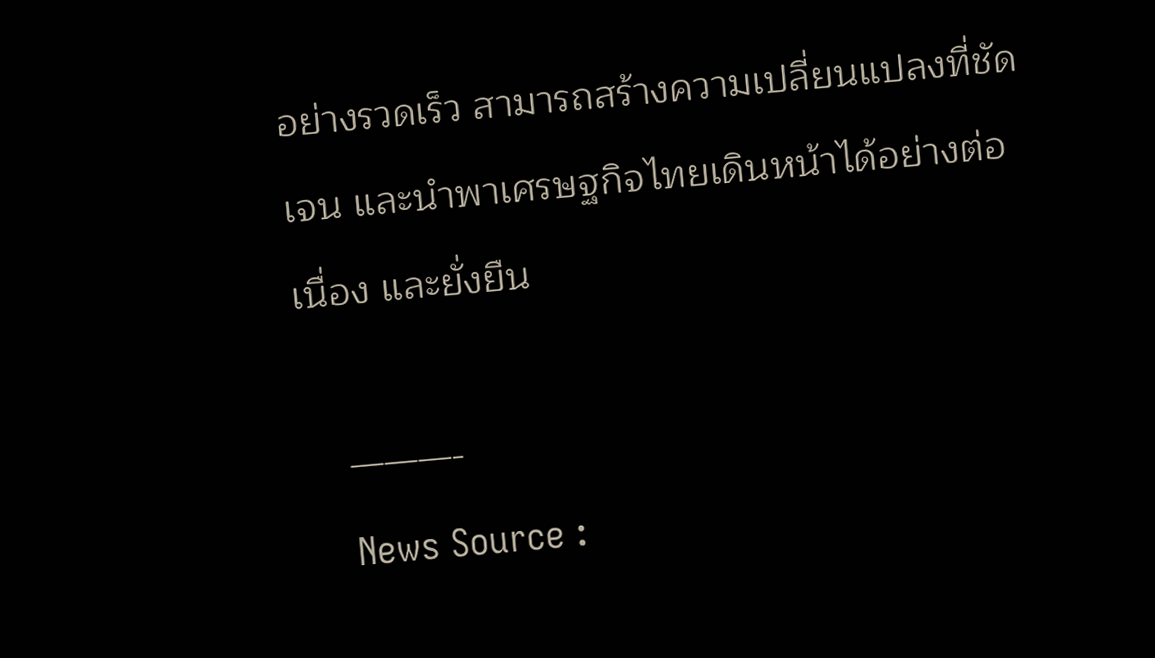อย่างรวดเร็ว สามารถสร้างความเปลี่ยนแปลงที่ชัดเจน และนำพาเศรษฐกิจไทยเดินหน้าได้อย่างต่อเนื่อง และยั่งยืน

    ———-
    News Source :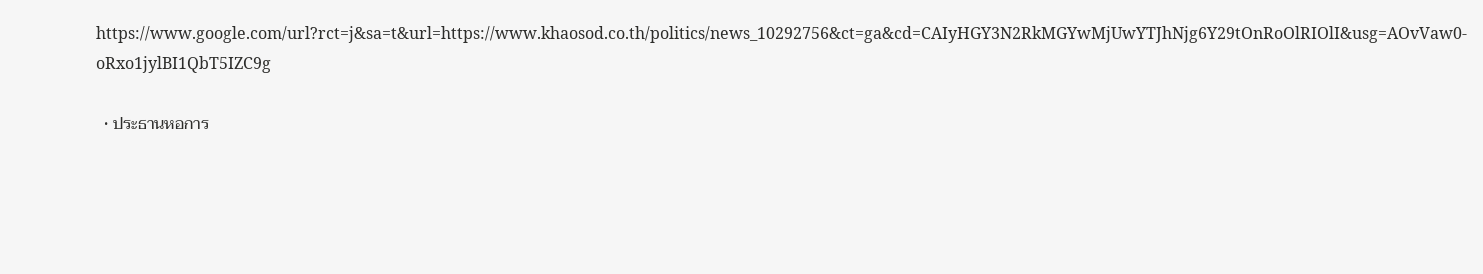https://www.google.com/url?rct=j&sa=t&url=https://www.khaosod.co.th/politics/news_10292756&ct=ga&cd=CAIyHGY3N2RkMGYwMjUwYTJhNjg6Y29tOnRoOlRIOlI&usg=AOvVaw0-oRxo1jylBI1QbT5IZC9g

  • ประธานหอการ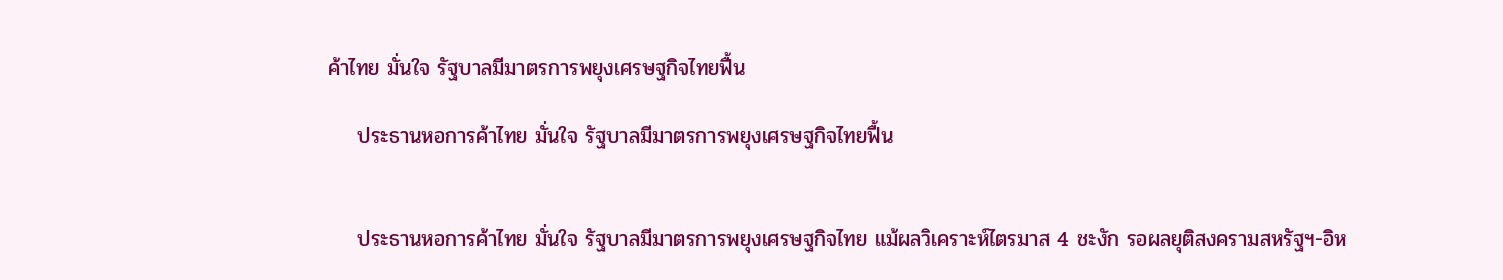ค้าไทย มั่นใจ รัฐบาลมีมาตรการพยุงเศรษฐกิจไทยฟื้น

    ประธานหอการค้าไทย มั่นใจ รัฐบาลมีมาตรการพยุงเศรษฐกิจไทยฟื้น


    ประธานหอการค้าไทย มั่นใจ รัฐบาลมีมาตรการพยุงเศรษฐกิจไทย แม้ผลวิเคราะห์ไตรมาส 4 ชะงัก รอผลยุติสงครามสหรัฐฯ-อิห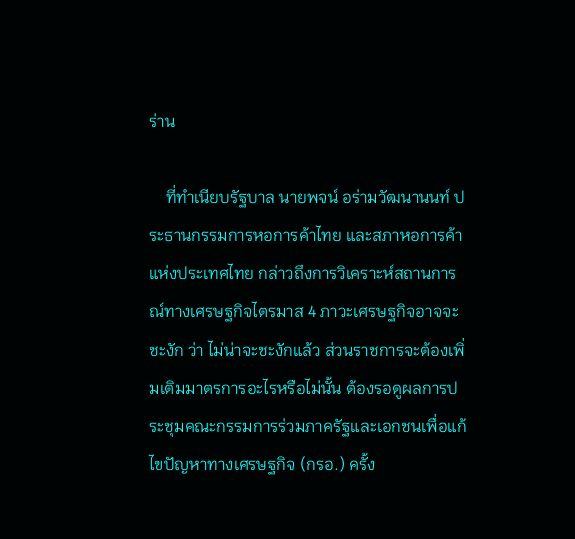ร่าน

    ที่ทำเนียบรัฐบาล นายพจน์ อร่ามวัฒนานนท์ ประธานกรรมการหอการค้าไทย และสภาหอการค้าแห่งประเทศไทย กล่าวถึงการวิเคราะห์สถานการณ์ทางเศรษฐกิจไตรมาส 4 ภาวะเศรษฐกิจอาจจะชะงัก ว่า ไม่น่าจะชะงักแล้ว ส่วนราชการจะต้องเพิ่มเติมมาตรการอะไรหรือไม่นั้น ต้องรอดูผลการประชุมคณะกรรมการร่วมภาครัฐและเอกชนเพื่อแก้ไขปัญหาทางเศรษฐกิจ (กรอ.) ครั้ง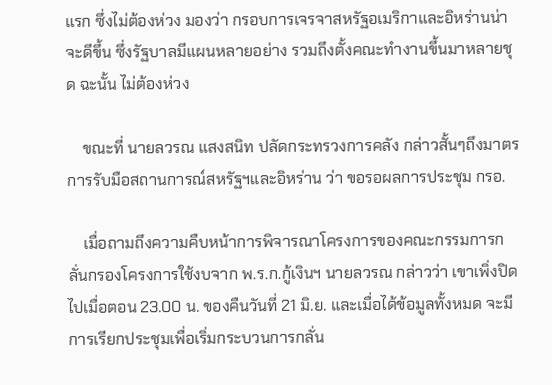แรก ซึ่งไม่ต้องห่วง มองว่า กรอบการเจรจาสหรัฐอเมริกาและอิหร่านน่าจะดีขึ้น ซึ่งรัฐบาลมีแผนหลายอย่าง รวมถึงตั้งคณะทำงานขึ้นมาหลายชุด ฉะนั้น ไม่ต้องห่วง

    ขณะที่ นายลวรณ แสงสนิท ปลัดกระทรวงการคลัง กล่าวสั้นๆถึงมาตรการรับมือสถานการณ์สหรัฐฯและอิหร่าน ว่า ขอรอผลการประชุม กรอ.

    เมื่อถามถึงความคืบหน้าการพิจารณาโครงการของคณะกรรมการกลั่นกรองโครงการใช้งบจาก พ.ร.ก.กู้เงินฯ นายลวรณ กล่าวว่า เขาเพิ่งปิดไปเมื่อตอน 23.00 น. ของคืนวันที่ 21 มิ.ย. และเมื่อได้ข้อมูลทั้งหมด จะมีการเรียกประชุมเพื่อเริ่มกระบวนการกลั่น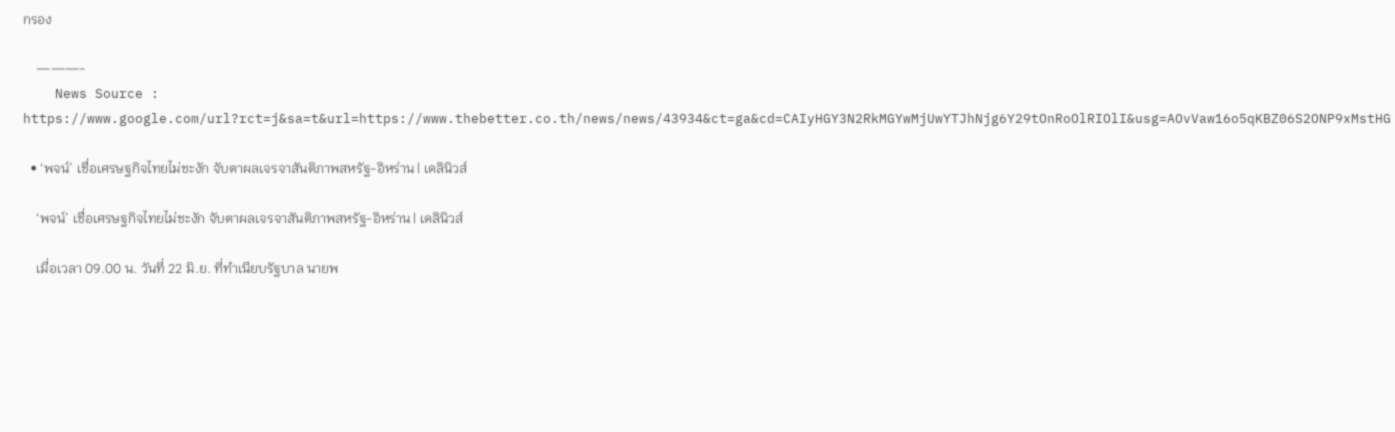กรอง

    ———-
    News Source : https://www.google.com/url?rct=j&sa=t&url=https://www.thebetter.co.th/news/news/43934&ct=ga&cd=CAIyHGY3N2RkMGYwMjUwYTJhNjg6Y29tOnRoOlRIOlI&usg=AOvVaw16o5qKBZ06S2ONP9xMstHG

  • ‘พจน์’ เชื่อเศรษฐกิจไทยไม่ชะงัก จับตาผลเจรจาสันติภาพสหรัฐ-อิหร่าน | เดลินิวส์

    ‘พจน์’ เชื่อเศรษฐกิจไทยไม่ชะงัก จับตาผลเจรจาสันติภาพสหรัฐ-อิหร่าน | เดลินิวส์

    เมื่อเวลา 09.00 น. วันที่ 22 มิ.ย. ที่ทำเนียบรัฐบาล นายพ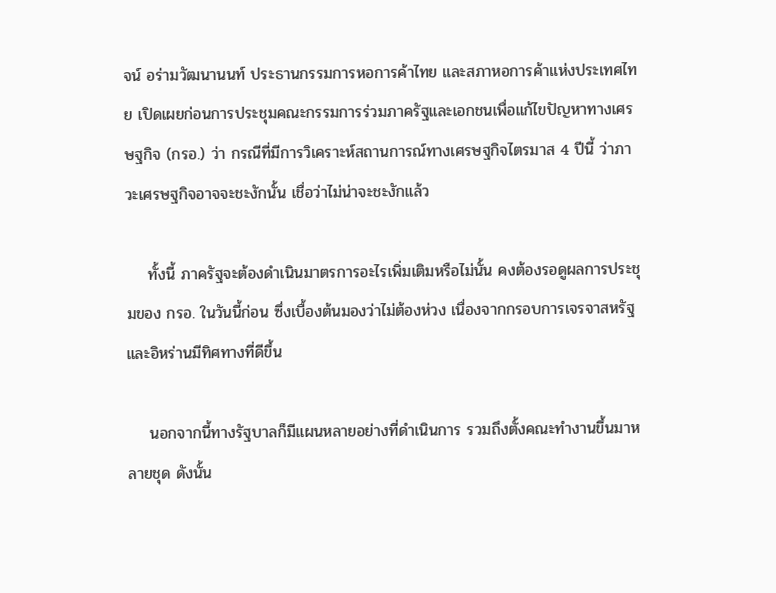จน์ อร่ามวัฒนานนท์ ประธานกรรมการหอการค้าไทย และสภาหอการค้าแห่งประเทศไทย เปิดเผยก่อนการประชุมคณะกรรมการร่วมภาครัฐและเอกชนเพื่อแก้ไขปัญหาทางเศรษฐกิจ (กรอ.) ว่า กรณีที่มีการวิเคราะห์สถานการณ์ทางเศรษฐกิจไตรมาส 4 ปีนี้ ว่าภาวะเศรษฐกิจอาจจะชะงักนั้น เชื่อว่าไม่น่าจะชะงักแล้ว

    ทั้งนี้ ภาครัฐจะต้องดำเนินมาตรการอะไรเพิ่มเติมหรือไม่นั้น คงต้องรอดูผลการประชุมของ กรอ. ในวันนี้ก่อน ซึ่งเบื้องต้นมองว่าไม่ต้องห่วง เนื่องจากกรอบการเจรจาสหรัฐและอิหร่านมีทิศทางที่ดีขึ้น

    นอกจากนี้ทางรัฐบาลก็มีแผนหลายอย่างที่ดำเนินการ รวมถึงตั้งคณะทำงานขึ้นมาหลายชุด ดังนั้น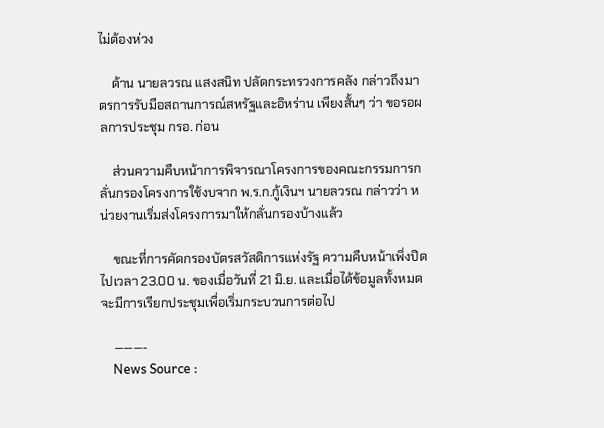ไม่ต้องห่วง

    ด้าน นายลวรณ แสงสนิท ปลัดกระทรวงการคลัง กล่าวถึงมาตรการรับมือสถานการณ์สหรัฐและอิหร่าน เพียงสั้นๆ ว่า ขอรอผลการประชุม กรอ. ก่อน

    ส่วนความคืบหน้าการพิจารณาโครงการของคณะกรรมการกลั่นกรองโครงการใช้งบจาก พ.ร.ก.กู้เงินฯ นายลวรณ กล่าวว่า หน่วยงานเริ่มส่งโครงการมาให้กลั่นกรองบ้างแล้ว

    ขณะที่การคัดกรองบัตรสวัสดิการแห่งรัฐ ความคืบหน้าเพิ่งปิดไปเวลา 23.00 น. ของเมื่อวันที่ 21 มิ.ย. และเมื่อได้ข้อมูลทั้งหมด จะมีการเรียกประชุมเพื่อเริ่มกระบวนการต่อไป

    ———-
    News Source :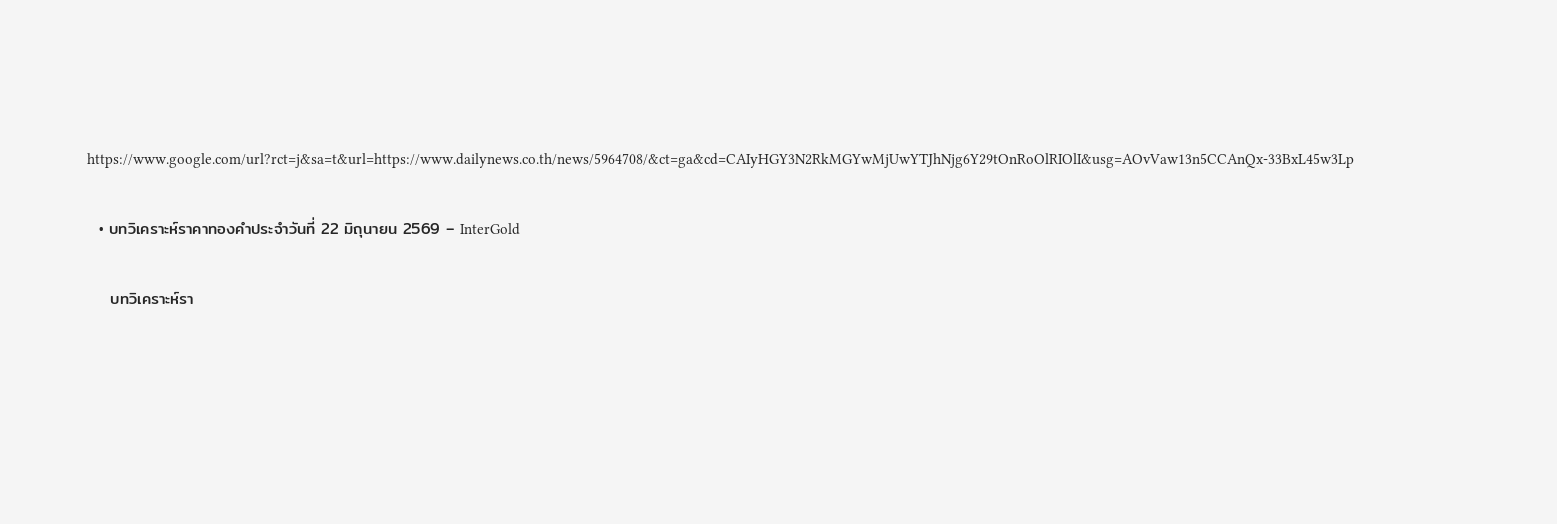https://www.google.com/url?rct=j&sa=t&url=https://www.dailynews.co.th/news/5964708/&ct=ga&cd=CAIyHGY3N2RkMGYwMjUwYTJhNjg6Y29tOnRoOlRIOlI&usg=AOvVaw13n5CCAnQx-33BxL45w3Lp

  • บทวิเคราะห์ราคาทองคำประจำวันที่ 22 มิถุนายน 2569 – InterGold

    บทวิเคราะห์รา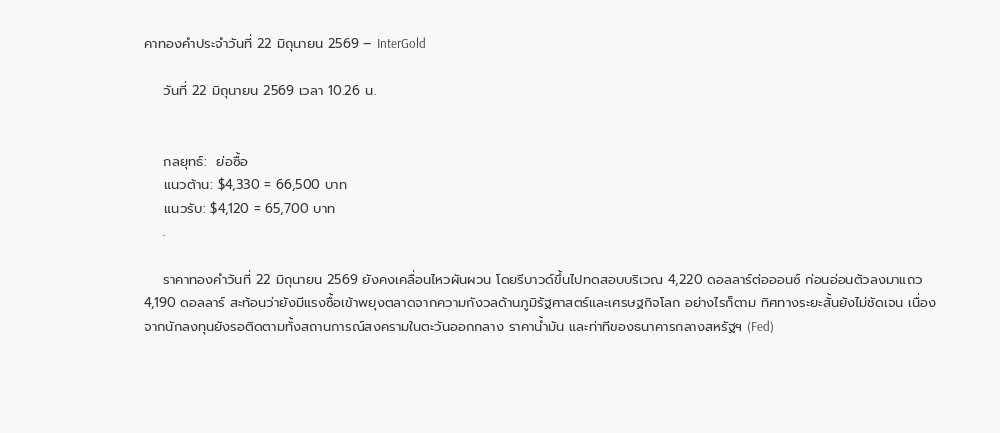คาทองคำประจำวันที่ 22 มิถุนายน 2569 – InterGold

    วันที่ 22 มิถุนายน 2569 เวลา 10.26 น.


    กลยุทธ์:  ย่อซื้อ
    แนวต้าน: $4,330 = 66,500 บาท
    แนวรับ: $4,120 = 65,700 บาท
    .

    ราคาทองคำวันที่ 22 มิถุนายน 2569 ยังคงเคลื่อนไหวผันผวน โดยรีบาวด์ขึ้นไปทดสอบบริเวณ 4,220 ดอลลาร์ต่อออนซ์ ก่อนอ่อนตัวลงมาแถว 4,190 ดอลลาร์ สะท้อนว่ายังมีแรงซื้อเข้าพยุงตลาดจากความกังวลด้านภูมิรัฐศาสตร์และเศรษฐกิจโลก อย่างไรก็ตาม ทิศทางระยะสั้นยังไม่ชัดเจน เนื่องจากนักลงทุนยังรอติดตามทั้งสถานการณ์สงครามในตะวันออกกลาง ราคาน้ำมัน และท่าทีของธนาคารกลางสหรัฐฯ (Fed)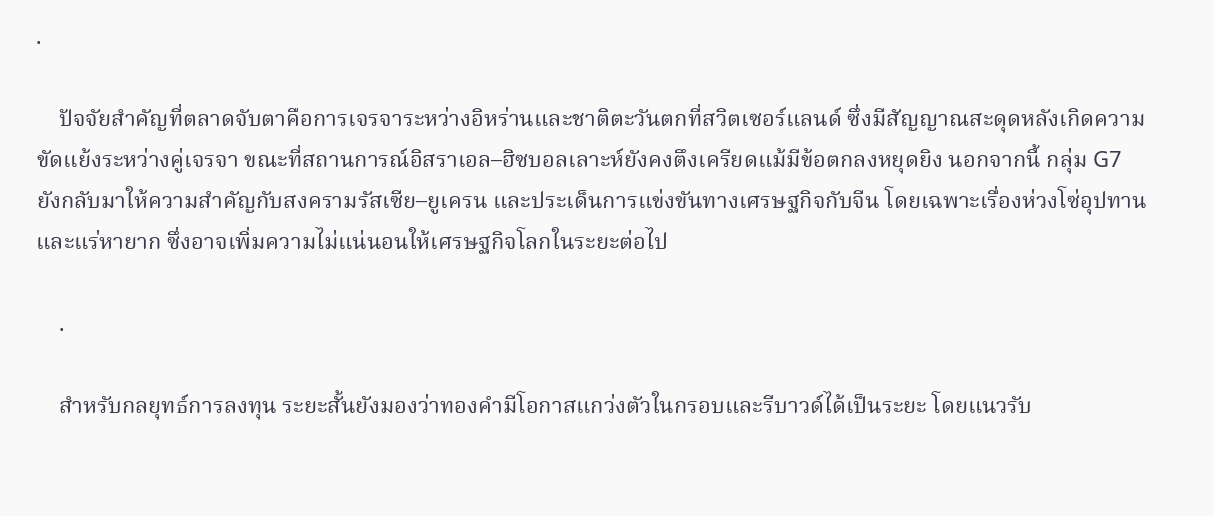.

    ปัจจัยสำคัญที่ตลาดจับตาคือการเจรจาระหว่างอิหร่านและชาติตะวันตกที่สวิตเซอร์แลนด์ ซึ่งมีสัญญาณสะดุดหลังเกิดความขัดแย้งระหว่างคู่เจรจา ขณะที่สถานการณ์อิสราเอล–ฮิซบอลเลาะห์ยังคงตึงเครียดแม้มีข้อตกลงหยุดยิง นอกจากนี้ กลุ่ม G7 ยังกลับมาให้ความสำคัญกับสงครามรัสเซีย–ยูเครน และประเด็นการแข่งขันทางเศรษฐกิจกับจีน โดยเฉพาะเรื่องห่วงโซ่อุปทานและแร่หายาก ซึ่งอาจเพิ่มความไม่แน่นอนให้เศรษฐกิจโลกในระยะต่อไป

    .

    สำหรับกลยุทธ์การลงทุน ระยะสั้นยังมองว่าทองคำมีโอกาสแกว่งตัวในกรอบและรีบาวด์ได้เป็นระยะ โดยแนวรับ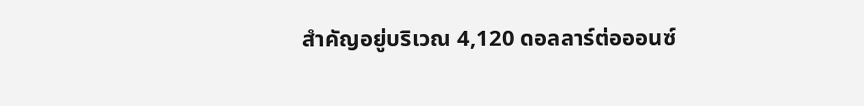สำคัญอยู่บริเวณ 4,120 ดอลลาร์ต่อออนซ์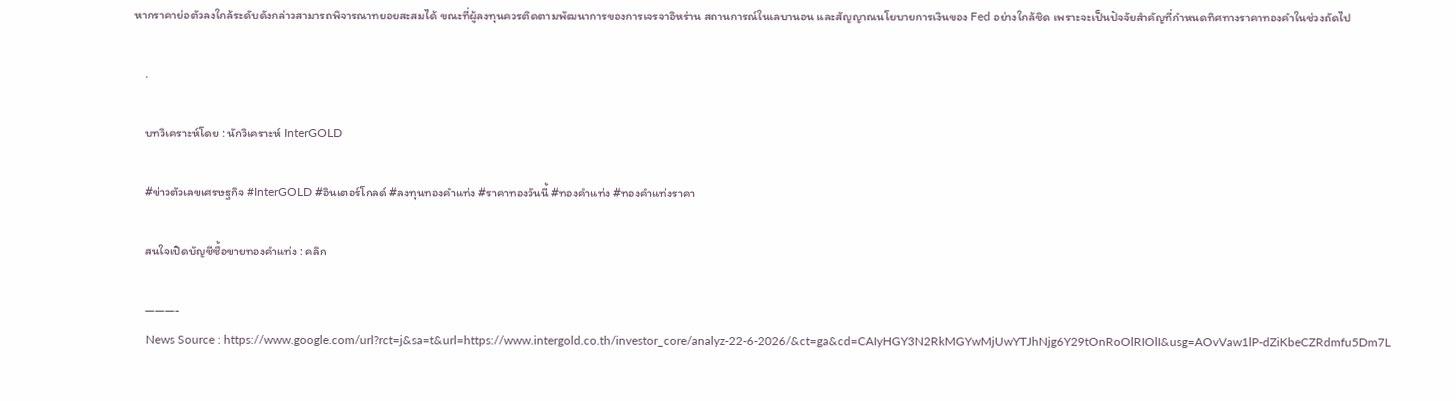หากราคาย่อตัวลงใกล้ระดับดังกล่าวสามารถพิจารณาทยอยสะสมได้ ขณะที่ผู้ลงทุนควรติดตามพัฒนาการของการเจรจาอิหร่าน สถานการณ์ในเลบานอน และสัญญาณนโยบายการเงินของ Fed อย่างใกล้ชิด เพราะจะเป็นปัจจัยสำคัญที่กำหนดทิศทางราคาทองคำในช่วงถัดไป

    .

    บทวิเคราะห์โดย : นักวิเคราะห์ InterGOLD

    #ข่าวตัวเลขเศรษฐกิจ #InterGOLD #อินเตอร์โกลด์ #ลงทุนทองคำแท่ง #ราคาทองวันนี้ #ทองคำแท่ง #ทองคำแท่งราคา

    สนใจเปิดบัญชีซื้อขายทองคำแท่ง : คลิก

    ———-
    News Source : https://www.google.com/url?rct=j&sa=t&url=https://www.intergold.co.th/investor_core/analyz-22-6-2026/&ct=ga&cd=CAIyHGY3N2RkMGYwMjUwYTJhNjg6Y29tOnRoOlRIOlI&usg=AOvVaw1lP-dZiKbeCZRdmfu5Dm7L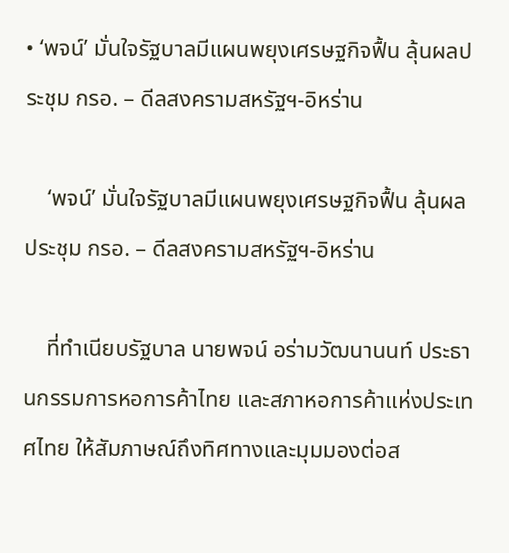• ‘พจน์’ มั่นใจรัฐบาลมีแผนพยุงเศรษฐกิจฟื้น ลุ้นผลประชุม กรอ. – ดีลสงครามสหรัฐฯ-อิหร่าน

    ‘พจน์’ มั่นใจรัฐบาลมีแผนพยุงเศรษฐกิจฟื้น ลุ้นผลประชุม กรอ. – ดีลสงครามสหรัฐฯ-อิหร่าน

    ที่ทำเนียบรัฐบาล นายพจน์ อร่ามวัฒนานนท์ ประธานกรรมการหอการค้าไทย และสภาหอการค้าแห่งประเทศไทย ให้สัมภาษณ์ถึงทิศทางและมุมมองต่อส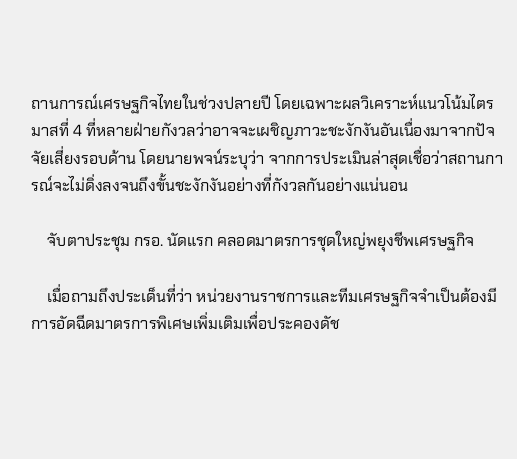ถานการณ์เศรษฐกิจไทยในช่วงปลายปี โดยเฉพาะผลวิเคราะห์แนวโน้มไตรมาสที่ 4 ที่หลายฝ่ายกังวลว่าอาจจะเผชิญภาวะชะงักงันอันเนื่องมาจากปัจจัยเสี่ยงรอบด้าน โดยนายพจน์ระบุว่า จากการประเมินล่าสุดเชื่อว่าสถานการณ์จะไม่ดิ่งลงจนถึงขั้นชะงักงันอย่างที่กังวลกันอย่างแน่นอน

    จับตาประชุม กรอ. นัดแรก คลอดมาตรการชุดใหญ่พยุงชีพเศรษฐกิจ

    เมื่อถามถึงประเด็นที่ว่า หน่วยงานราชการและทีมเศรษฐกิจจำเป็นต้องมีการอัดฉีดมาตรการพิเศษเพิ่มเติมเพื่อประคองดัช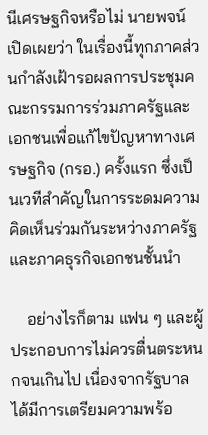นีเศรษฐกิจหรือไม่ นายพจน์เปิดเผยว่า ในเรื่องนี้ทุกภาคส่วนกำลังเฝ้ารอผลการประชุมคณะกรรมการร่วมภาครัฐและเอกชนเพื่อแก้ไขปัญหาทางเศรษฐกิจ (กรอ.) ครั้งแรก ซึ่งเป็นเวทีสำคัญในการระดมความคิดเห็นร่วมกันระหว่างภาครัฐและภาคธุรกิจเอกชนชั้นนำ

    อย่างไรก็ตาม แฟน ๆ และผู้ประกอบการไม่ควรตื่นตระหนกจนเกินไป เนื่องจากรัฐบาลได้มีการเตรียมความพร้อ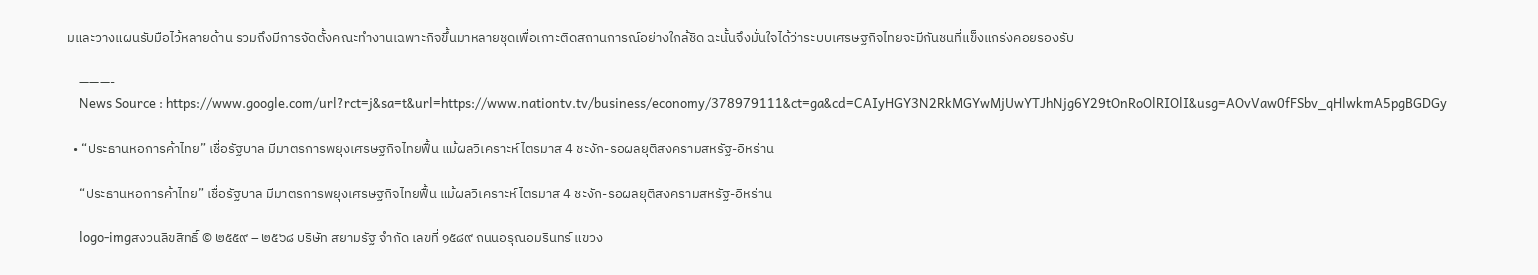มและวางแผนรับมือไว้หลายด้าน รวมถึงมีการจัดตั้งคณะทำงานเฉพาะกิจขึ้นมาหลายชุดเพื่อเกาะติดสถานการณ์อย่างใกล้ชิด ฉะนั้นจึงมั่นใจได้ว่าระบบเศรษฐกิจไทยจะมีกันชนที่แข็งแกร่งคอยรองรับ

    ———-
    News Source : https://www.google.com/url?rct=j&sa=t&url=https://www.nationtv.tv/business/economy/378979111&ct=ga&cd=CAIyHGY3N2RkMGYwMjUwYTJhNjg6Y29tOnRoOlRIOlI&usg=AOvVaw0fFSbv_qHlwkmA5pgBGDGy

  • “ประธานหอการค้าไทย” เชื่อรัฐบาล มีมาตรการพยุงเศรษฐกิจไทยฟื้น แม้ผลวิเคราะห์ไตรมาส 4 ชะงัก-รอผลยุติสงครามสหรัฐ-อิหร่าน

    “ประธานหอการค้าไทย” เชื่อรัฐบาล มีมาตรการพยุงเศรษฐกิจไทยฟื้น แม้ผลวิเคราะห์ไตรมาส 4 ชะงัก-รอผลยุติสงครามสหรัฐ-อิหร่าน

    logo-imgสงวนลิขสิทธิ์ © ๒๕๕๙ – ๒๕๖๘ บริษัท สยามรัฐ จำกัด เลขที่ ๑๕๘๙ ถนนอรุณอมรินทร์ แขวง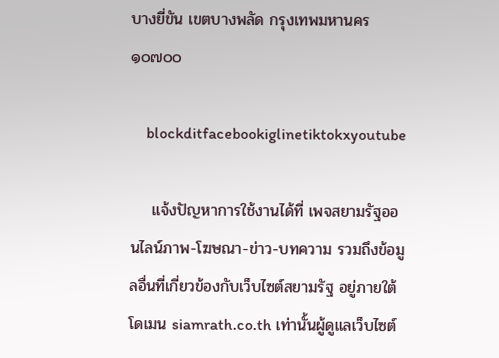บางยี่ขัน เขตบางพลัด กรุงเทพมหานคร ๑๐๗๐๐

    blockditfacebookiglinetiktokxyoutube

    แจ้งปัญหาการใช้งานได้ที่ เพจสยามรัฐออนไลน์ภาพ-โฆษณา-ข่าว-บทความ รวมถึงข้อมูลอื่นที่เกี่ยวข้องกับเว็บไซต์สยามรัฐ อยู่ภายใต้โดเมน siamrath.co.th เท่านั้นผู้ดูแลเว็บไซต์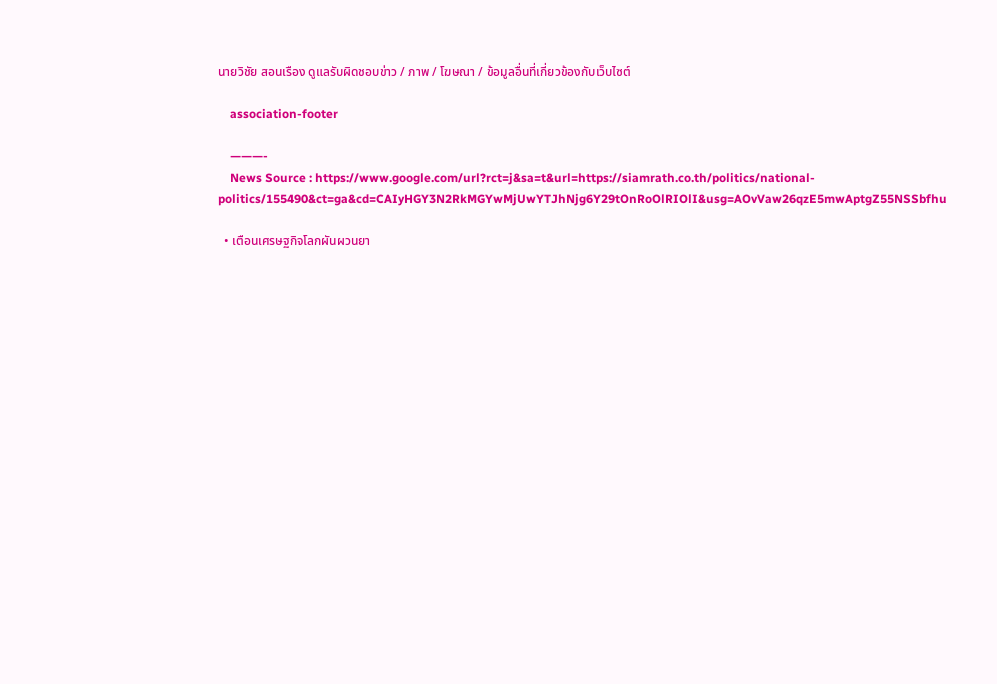นายวิชัย สอนเรือง ดูแลรับผิดชอบข่าว / ภาพ / โฆษณา / ข้อมูลอื่นที่เกี่ยวข้องกับเว็บไซต์

    association-footer

    ———-
    News Source : https://www.google.com/url?rct=j&sa=t&url=https://siamrath.co.th/politics/national-politics/155490&ct=ga&cd=CAIyHGY3N2RkMGYwMjUwYTJhNjg6Y29tOnRoOlRIOlI&usg=AOvVaw26qzE5mwAptgZ55NSSbfhu

  • เตือนเศรษฐกิจโลกผันผวนยา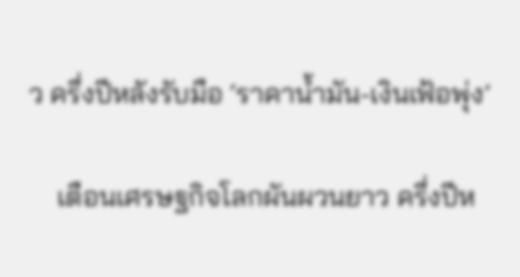ว ครึ่งปีหลังรับมือ ‘ราคาน้ำมัน-เงินเฟ้อพุ่ง’

    เตือนเศรษฐกิจโลกผันผวนยาว ครึ่งปีห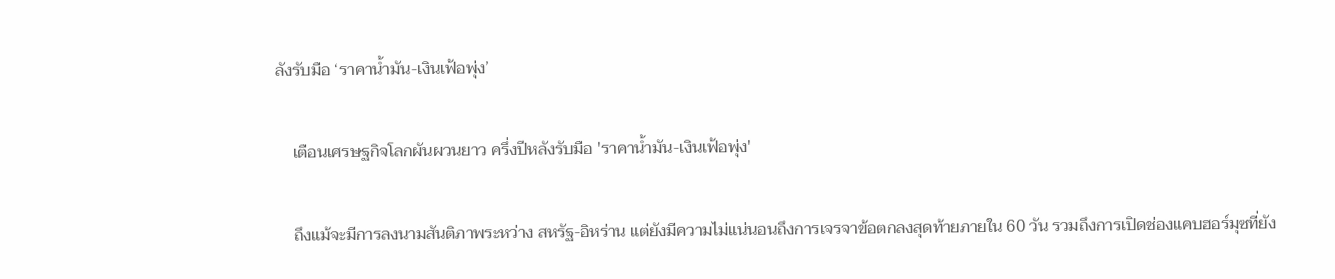ลังรับมือ ‘ราคาน้ำมัน-เงินเฟ้อพุ่ง’

    เตือนเศรษฐกิจโลกผันผวนยาว ครึ่งปีหลังรับมือ 'ราคาน้ำมัน-เงินเฟ้อพุ่ง'

    ถึงแม้จะมีการลงนามสันติภาพระหว่าง สหรัฐ-อิหร่าน แต่ยังมีความไม่แน่นอนถึงการเจรจาข้อตกลงสุดท้ายภายใน 60 วัน รวมถึงการเปิดช่องแคบฮอร์มุซที่ยัง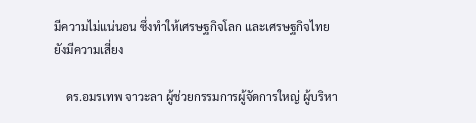มีความไม่แน่นอน ซึ่งทำให้เศรษฐกิจโลก และเศรษฐกิจไทยยังมีความเสี่ยง

    ดร.อมรเทพ จาวะลา ผู้ช่วยกรรมการผู้จัดการใหญ่ ผู้บริหา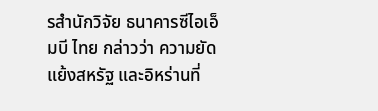รสำนักวิจัย ธนาคารซีไอเอ็มบี ไทย กล่าวว่า ความยัดแย้งสหรัฐ และอิหร่านที่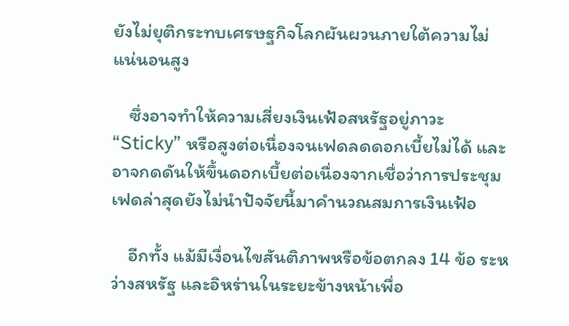ยังไม่ยุติกระทบเศรษฐกิจโลกผันผวนภายใต้ความไม่แน่นอนสูง

    ซึ่งอาจทำให้ความเสี่ยงเงินเฟ้อสหรัฐอยู่ภาวะ “Sticky” หรือสูงต่อเนื่องจนเฟดลดดอกเบี้ยไม่ได้ และอาจกดดันให้ขึ้นดอกเบี้ยต่อเนื่องจากเชื่อว่าการประชุมเฟดล่าสุดยังไม่นำปัจจัยนี้มาคำนวณสมการเงินเฟ้อ

    อีกทั้ง แม้มีเงื่อนไขสันติภาพหรือข้อตกลง 14 ข้อ ระหว่างสหรัฐ และอิหร่านในระยะข้างหน้าเพื่อ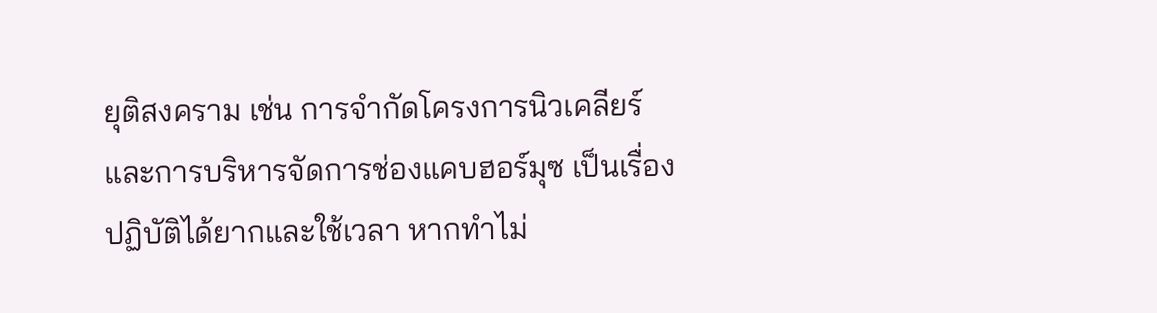ยุติสงคราม เช่น การจำกัดโครงการนิวเคลียร์ และการบริหารจัดการช่องแคบฮอร์มุซ เป็นเรื่องปฏิบัติได้ยากและใช้เวลา หากทำไม่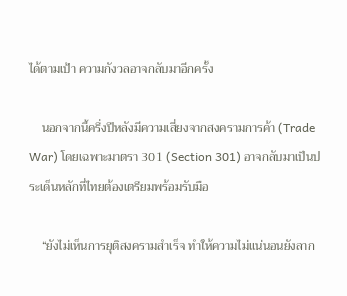ได้ตามเป้า ความกังวลอาจกลับมาอีกครั้ง

    นอกจากนี้ครึ่งปีหลังมีความเสี่ยงจากสงครามการค้า (Trade War) โดยเฉพาะมาตรา 301 (Section 301) อาจกลับมาเป็นประเด็นหลักที่ไทยต้องเตรียมพร้อมรับมือ

    “ยังไม่เห็นการยุติสงครามสำเร็จ ทำให้ความไม่แน่นอนยังลาก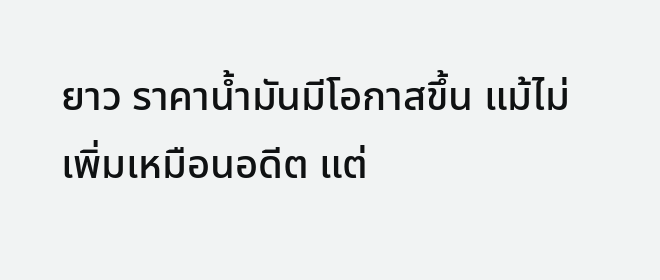ยาว ราคาน้ำมันมีโอกาสขึ้น แม้ไม่เพิ่มเหมือนอดีต แต่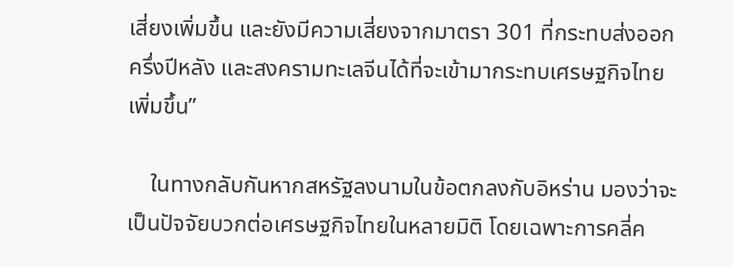เสี่ยงเพิ่มขึ้น และยังมีความเสี่ยงจากมาตรา 301 ที่กระทบส่งออกครึ่งปีหลัง และสงครามทะเลจีนได้ที่จะเข้ามากระทบเศรษฐกิจไทยเพิ่มขึ้น”

    ในทางกลับกันหากสหรัฐลงนามในข้อตกลงกับอิหร่าน มองว่าจะเป็นปัจจัยบวกต่อเศรษฐกิจไทยในหลายมิติ โดยเฉพาะการคลี่ค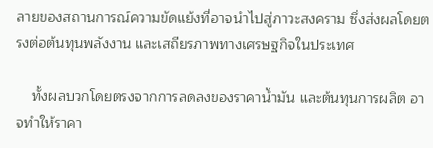ลายของสถานการณ์ความขัดแย้งที่อาจนำไปสู่ภาวะสงคราม ซึ่งส่งผลโดยตรงต่อต้นทุนพลังงาน และเสถียรภาพทางเศรษฐกิจในประเทศ

    ทั้งผลบวกโดยตรงจากการลดลงของราคาน้ำมัน และต้นทุนการผลิต อาจทำให้ราคา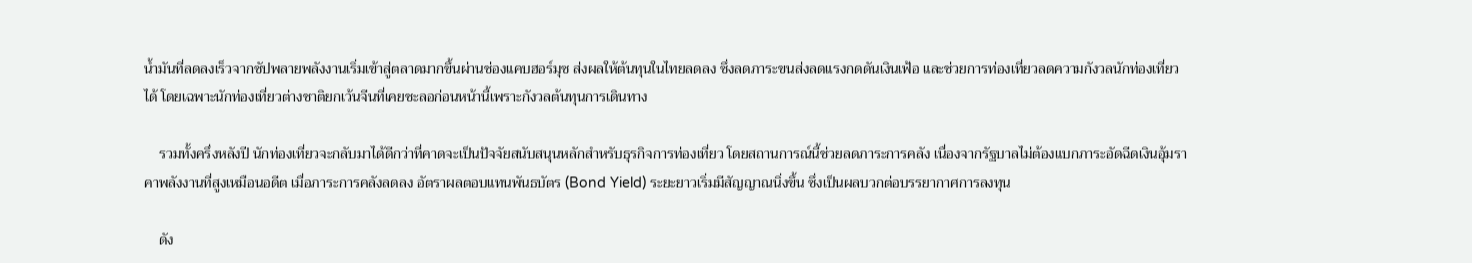น้ำมันที่ลดลงเร็วจากซัปพลายพลังงานเริ่มเข้าสู่ตลาดมากขึ้นผ่านช่องแคบฮอร์มุซ ส่งผลให้ต้นทุนในไทยลดลง ซึ่งลดภาระขนส่งลดแรงกดดันเงินเฟ้อ และช่วยการท่องเที่ยวลดความกังวลนักท่องเที่ยวได้ โดยเฉพาะนักท่องเที่ยวต่างชาติยกเว้นจีนที่เคยชะลอก่อนหน้านี้เพราะกังวลต้นทุนการเดินทาง

    รวมทั้งครึ่งหลังปี นักท่องเที่ยวจะกลับมาได้ดีกว่าที่คาดจะเป็นปัจจัยสนับสนุนหลักสำหรับธุรกิจการท่องเที่ยว โดยสถานการณ์นี้ช่วยลดภาระการคลัง เนื่องจากรัฐบาลไม่ต้องแบกภาระอัดฉีดเงินอุ้มราคาพลังงานที่สูงเหมือนอดีต เมื่อภาระการคลังลดลง อัตราผลตอบแทนพันธบัตร (Bond Yield) ระยะยาวเริ่มมีสัญญาณนิ่งขึ้น ซึ่งเป็นผลบวกต่อบรรยากาศการลงทุน

    ดัง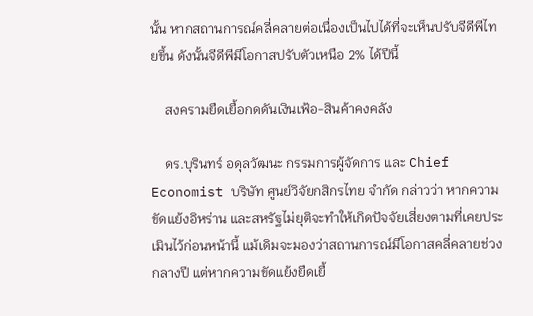นั้น หากสถานการณ์คลี่คลายต่อเนื่องเป็นไปได้ที่จะเห็นปรับจีดีพีไทยขึ้น ดังนั้นจีดีพีมีโอกาสปรับตัวเหนือ 2% ได้ปีนี้

    สงครามยืดเยื้อกดดันเงินเฟ้อ-สินค้าคงคลัง

    ดร.บุรินทร์ อดุลวัฒนะ กรรมการผู้จัดการ และ Chief Economist บริษัท ศูนย์วิจัยกสิกรไทย จำกัด กล่าวว่า หากความขัดแย้งอิหร่าน และสหรัฐไม่ยุติจะทำให้เกิดปัจจัยเสี่ยงตามที่เคยประเมินไว้ก่อนหน้านี้ แม้เดิมจะมองว่าสถานการณ์มีโอกาสคลี่คลายช่วงกลางปี แต่หากความขัดแย้งยืดเยื้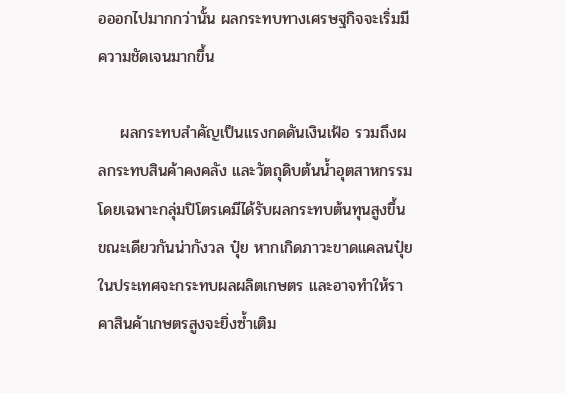อออกไปมากกว่านั้น ผลกระทบทางเศรษฐกิจจะเริ่มมีความชัดเจนมากขึ้น

    ผลกระทบสำคัญเป็นแรงกดดันเงินเฟ้อ รวมถึงผลกระทบสินค้าคงคลัง และวัตถุดิบต้นน้ำอุตสาหกรรม โดยเฉพาะกลุ่มปิโตรเคมีได้รับผลกระทบต้นทุนสูงขึ้น ขณะเดียวกันน่ากังวล ปุ๋ย หากเกิดภาวะขาดแคลนปุ๋ยในประเทศจะกระทบผลผลิตเกษตร และอาจทำให้ราคาสินค้าเกษตรสูงจะยิ่งซ้ำเติม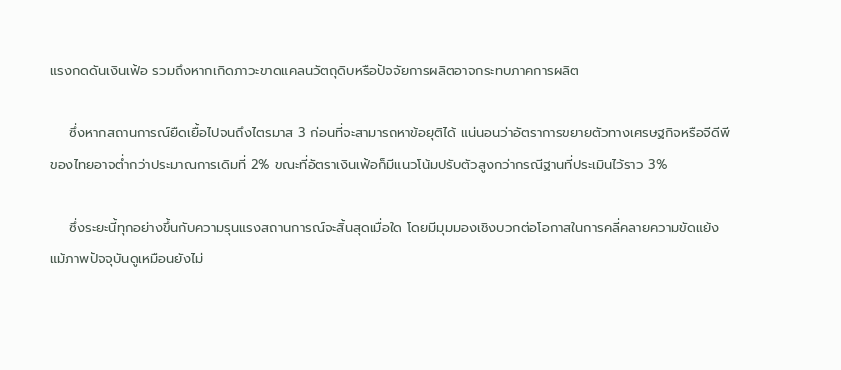แรงกดดันเงินเฟ้อ รวมถึงหากเกิดภาวะขาดแคลนวัตถุดิบหรือปัจจัยการผลิตอาจกระทบภาคการผลิต

    ซึ่งหากสถานการณ์ยืดเยื้อไปจนถึงไตรมาส 3 ก่อนที่จะสามารถหาข้อยุติได้ แน่นอนว่าอัตราการขยายตัวทางเศรษฐกิจหรือจีดีพีของไทยอาจต่ำกว่าประมาณการเดิมที่ 2% ขณะที่อัตราเงินเฟ้อก็มีแนวโน้มปรับตัวสูงกว่ากรณีฐานที่ประเมินไว้ราว 3%

    ซึ่งระยะนี้ทุกอย่างขึ้นกับความรุนแรงสถานการณ์จะสิ้นสุดเมื่อใด โดยมีมุมมองเชิงบวกต่อโอกาสในการคลี่คลายความขัดแย้ง แม้ภาพปัจจุบันดูเหมือนยังไม่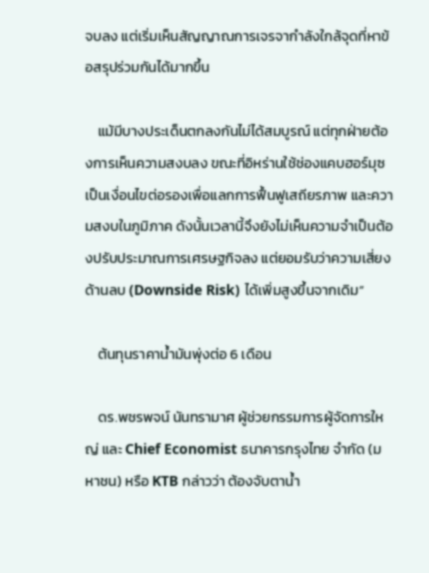จบลง แต่เริ่มเห็นสัญญาณการเจรจากำลังใกล้จุดที่หาข้อสรุปร่วมกันได้มากขึ้น

    แม้มีบางประเด็นตกลงกันไม่ได้สมบูรณ์ แต่ทุกฝ่ายต้องการเห็นความสงบลง ขณะที่อิหร่านใช้ช่องแคบฮอร์มุซเป็นเงื่อนไขต่อรองเพื่อแลกการฟื้นฟูเสถียรภาพ และความสงบในภูมิภาค ดังนั้นเวลานี้จึงยังไม่เห็นความจำเป็นต้องปรับประมาณการเศรษฐกิจลง แต่ยอมรับว่าความเสี่ยงด้านลบ (Downside Risk) ได้เพิ่มสูงขึ้นจากเดิม”

    ต้นทุนราคาน้ำมันพุ่งต่อ 6 เดือน

    ดร.พชรพจน์ นันทรามาศ ผู้ช่วยกรรมการผู้จัดการใหญ่ และ Chief Economist ธนาคารกรุงไทย จำกัด (มหาชน) หรือ KTB กล่าวว่า ต้องจับตาน้ำ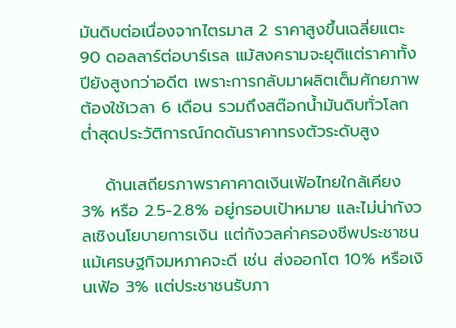มันดิบต่อเนื่องจากไตรมาส 2 ราคาสูงขึ้นเฉลี่ยแตะ 90 ดอลลาร์ต่อบาร์เรล แม้สงครามจะยุติแต่ราคาทั้งปียังสูงกว่าอดีต เพราะการกลับมาผลิตเต็มศักยภาพต้องใช้เวลา 6 เดือน รวมถึงสต๊อกน้ำมันดิบทั่วโลกต่ำสุดประวัติการณ์กดดันราคาทรงตัวระดับสูง

    ด้านเสถียรภาพราคาคาดเงินเฟ้อไทยใกล้เคียง 3% หรือ 2.5-2.8% อยู่กรอบเป้าหมาย และไม่น่ากังวลเชิงนโยบายการเงิน แต่กังวลค่าครองชีพประชาชนแม้เศรษฐกิจมหภาคจะดี เช่น ส่งออกโต 10% หรือเงินเฟ้อ 3% แต่ประชาชนรับภา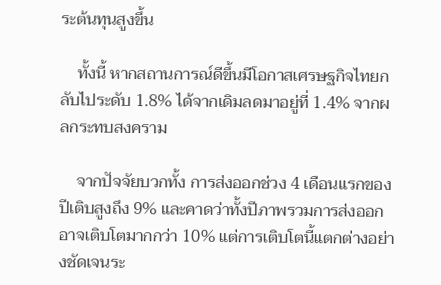ระต้นทุนสูงขึ้น

    ทั้งนี้ หากสถานการณ์ดีขึ้นมีโอกาสเศรษฐกิจไทยกลับไประดับ 1.8% ได้จากเดิมลดมาอยู่ที่ 1.4% จากผลกระทบสงคราม

    จากปัจจัยบวกทั้ง การส่งออกช่วง 4 เดือนแรกของปีเติบสูงถึง 9% และคาดว่าทั้งปีภาพรวมการส่งออกอาจเติบโตมากกว่า 10% แต่การเติบโตนี้แตกต่างอย่างชัดเจนระ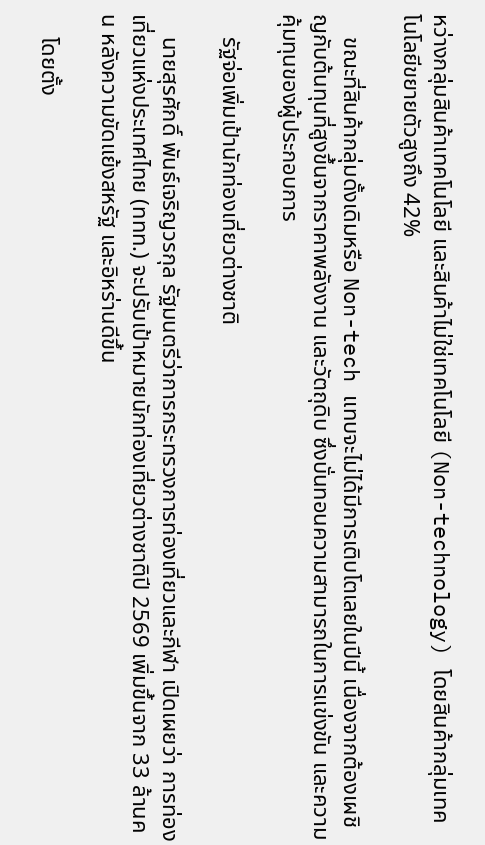หว่างกลุ่มสินค้าเทคโนโลยี และสินค้าไม่ใช่เทคโนโลยี (Non-technology) โดยสินค้ากลุ่มเทคโนโลยีขยายตัวสูงถึง 42%

    ขณะที่สินค้ากลุ่มดั้งเดิมหรือ Non-tech แทบจะไม่ได้มีการเติบโตเลยในปีนี้ เนื่องจากต้องเผชิญกับต้นทุนที่สูงขึ้นจากราคาพลังงาน และวัตถุดิบ ซึ่งบั่นทอนความสามารถในการแข่งขัน และความคุ้มทุนของผู้ประกอบการ

    รัฐจ่อเพิ่มเป้านักท่องเที่ยวต่างชาติ

    นายสุรศักดิ์ พันธ์เจริญวรกุล รัฐมนตรีว่าการกระทรวงการท่องเที่ยวและกีฬา เปิดเผยว่า การท่องเที่ยวแห่งประเทศไทย (ททท.) จะปรับเป้าหมายนักท่องเที่ยวต่างชาติปี 2569 เพิ่มขึ้นจาก 33 ล้านคน หลังความขัดแย้งสหรัฐ และอิหร่านดีขึ้น

    โดยตั้ง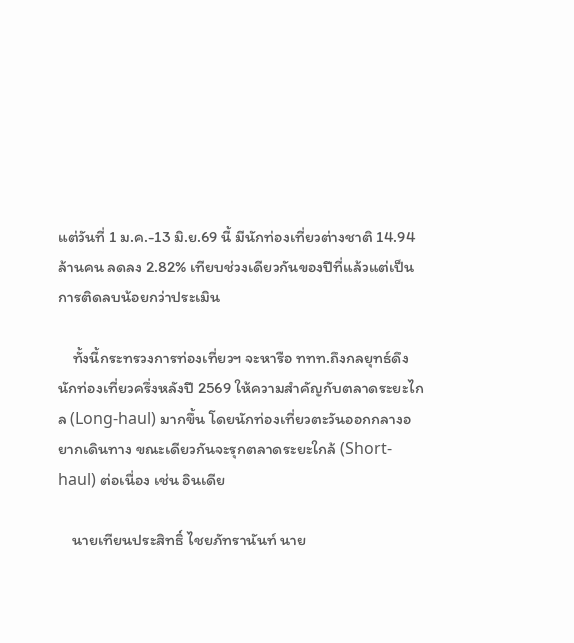แต่วันที่ 1 ม.ค.-13 มิ.ย.69 นี้ มีนักท่องเที่ยวต่างชาติ 14.94 ล้านคน ลดลง 2.82% เทียบช่วงเดียวกันของปีที่แล้วแต่เป็นการติดลบน้อยกว่าประเมิน

    ทั้งนี้กระทรวงการท่องเที่ยวฯ จะหารือ ททท.ถึงกลยุทธ์ดึงนักท่องเที่ยวครึ่งหลังปี 2569 ให้ความสำคัญกับตลาดระยะไกล (Long-haul) มากขึ้น โดยนักท่องเที่ยวตะวันออกกลางอยากเดินทาง ขณะเดียวกันจะรุกตลาดระยะใกล้ (Short-haul) ต่อเนื่อง เช่น อินเดีย

    นายเทียนประสิทธิ์ ไชยภัทรานันท์ นาย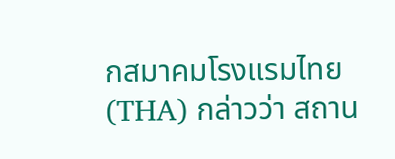กสมาคมโรงแรมไทย (THA) กล่าวว่า สถาน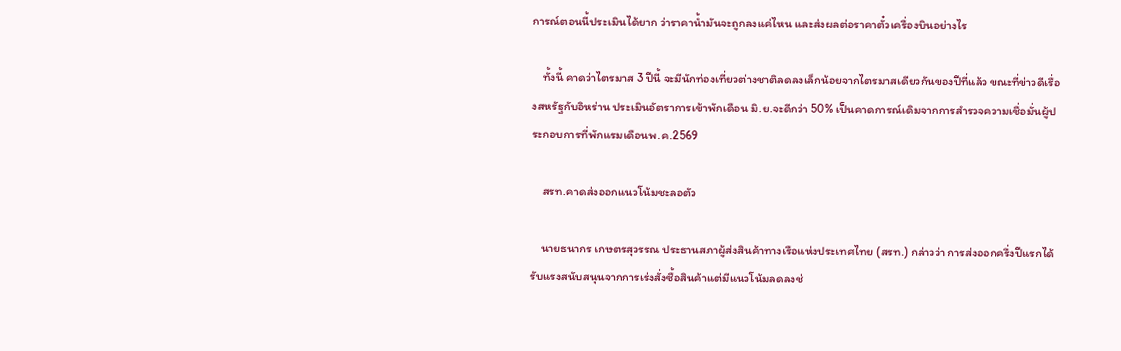การณ์ตอนนี้ประเมินได้ยาก ว่าราคาน้ำมันจะถูกลงแค่ไหน และส่งผลต่อราคาตั๋วเครื่องบินอย่างไร

    ทั้งนี้ คาดว่าไตรมาส 3 ปีนี้ จะมีนักท่องเที่ยวต่างชาติลดลงเล็กน้อยจากไตรมาสเดียวกันของปีที่แล้ว ขณะที่ข่าวดีเรื่องสหรัฐกับอิหร่าน ประเมินอัตราการเข้าพักเดือน มิ.ย.จะดีกว่า 50% เป็นคาดการณ์เดิมจากการสำรวจความเชื่อมั่นผู้ประกอบการที่พักแรมเดือนพ.ค.2569

    สรท.คาดส่งออกแนวโน้มชะลอตัว

    นายธนากร เกษตรสุวรรณ ประธานสภาผู้ส่งสินค้าทางเรือแห่งประเทศไทย (สรท.) กล่าวว่า การส่งออกครึ่งปีแรกได้รับแรงสนับสนุนจากการเร่งสั่งซื้อสินค้าแต่มีแนวโน้มลดลงช่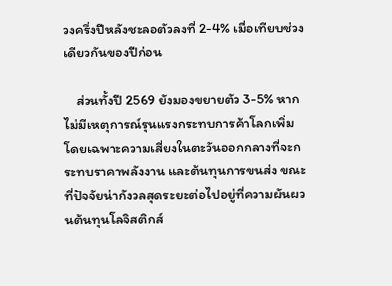วงครึ่งปีหลังชะลอตัวลงที่ 2-4% เมื่อเทียบช่วงเดียวกันของปีก่อน

    ส่วนทั้งปี 2569 ยังมองขยายตัว 3-5% หากไม่มีเหตุการณ์รุนแรงกระทบการค้าโลกเพิ่ม โดยเฉพาะความเสี่ยงในตะวันออกกลางที่จะกระทบราคาพลังงาน และต้นทุนการขนส่ง ขณะที่ปัจจัยน่ากังวลสุดระยะต่อไปอยู่ที่ความผันผวนต้นทุนโลจิสติกส์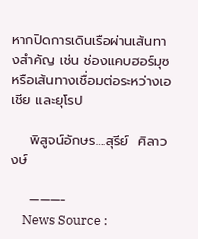หากปิดการเดินเรือผ่านเส้นทางสำคัญ เช่น ช่องแคบฮอร์มุซ หรือเส้นทางเชื่อมต่อระหว่างเอเชีย และยุโรป

    พิสูจน์อักษร….สุรีย์  ศิลาวงษ์

    ———-
    News Source :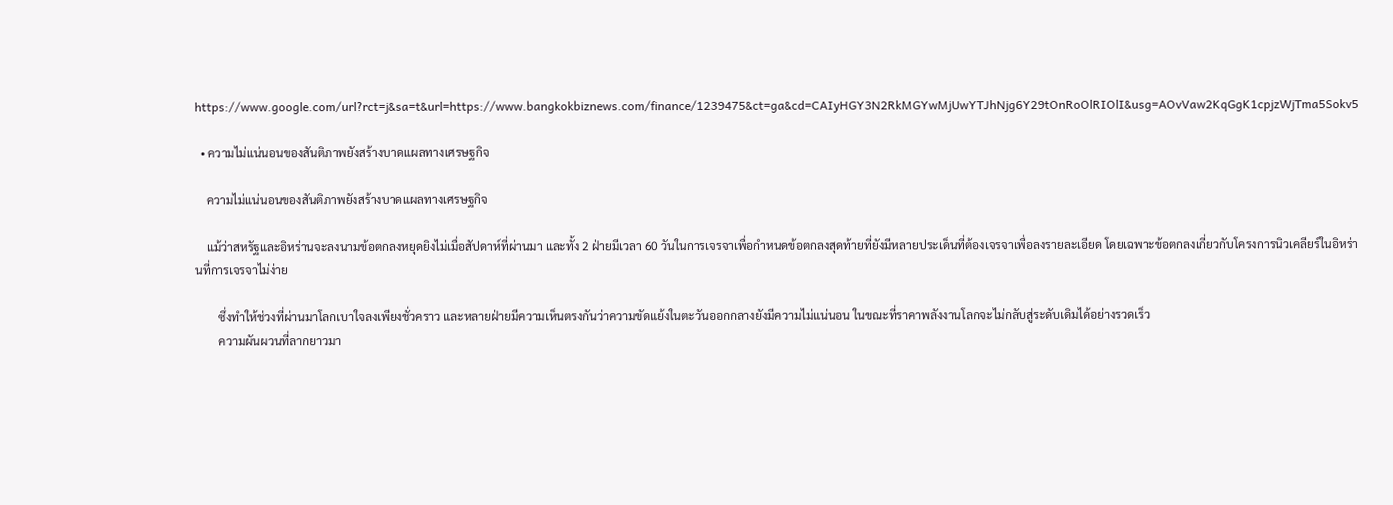https://www.google.com/url?rct=j&sa=t&url=https://www.bangkokbiznews.com/finance/1239475&ct=ga&cd=CAIyHGY3N2RkMGYwMjUwYTJhNjg6Y29tOnRoOlRIOlI&usg=AOvVaw2KqGgK1cpjzWjTma5Sokv5

  • ความไม่แน่นอนของสันติภาพยังสร้างบาดแผลทางเศรษฐกิจ

    ความไม่แน่นอนของสันติภาพยังสร้างบาดแผลทางเศรษฐกิจ

    แม้ว่าสหรัฐและอิหร่านจะลงนามข้อตกลงหยุดยิงไม่เมื่อสัปดาห์ที่ผ่านมา และทั้ง 2 ฝ่ายมีเวลา 60 วันในการเจรจาเพื่อกำหนดข้อตกลงสุดท้ายที่ยังมีหลายประเด็นที่ต้องเจรจาเพื่อลงรายละเอียด โดยเฉพาะข้อตกลงเกี่ยวกับโครงการนิวเคลียร์ในอิหร่านที่การเจรจาไม่ง่าย

        ซึ่งทำให้ช่วงที่ผ่านมาโลกเบาใจลงเพียงชั่วคราว และหลายฝ่ายมีความเห็นตรงกันว่าความขัดแย้งในตะวันออกกลางยังมีความไม่แน่นอน ในขณะที่ราคาพลังงานโลกจะไม่กลับสู่ระดับเดิมได้อย่างรวดเร็ว
        ความผันผวนที่ลากยาวมา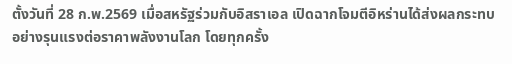ตั้งวันที่ 28 ก.พ.2569 เมื่อสหรัฐร่วมกับอิสราเอล เปิดฉากโจมตีอิหร่านได้ส่งผลกระทบอย่างรุนแรงต่อราคาพลังงานโลก โดยทุกครั้ง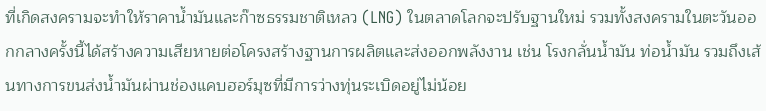ที่เกิดสงครามจะทำให้ราคาน้ำมันและก๊าซธรรมชาติเหลว (LNG) ในตลาดโลกจะปรับฐานใหม่ รวมทั้งสงครามในตะวันออกกลางครั้งนี้ได้สร้างความเสียหายต่อโครงสร้างฐานการผลิตและส่งออกพลังงาน เช่น โรงกลั่นน้ำมัน ท่อน้ำมัน รวมถึงเส้นทางการขนส่งน้ำมันผ่านช่องแคบฮอร์มุซที่มีการว่างทุ่นระเบิดอยู่ไม่น้อย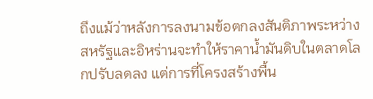ถึงแม้ว่าหลังการลงนามข้อตกลงสันติภาพระหว่างสหรัฐและอิหร่านจะทำให้ราคาน้ำมันดิบในตลาดโลกปรับลดลง แต่การที่โครงสร้างพื้น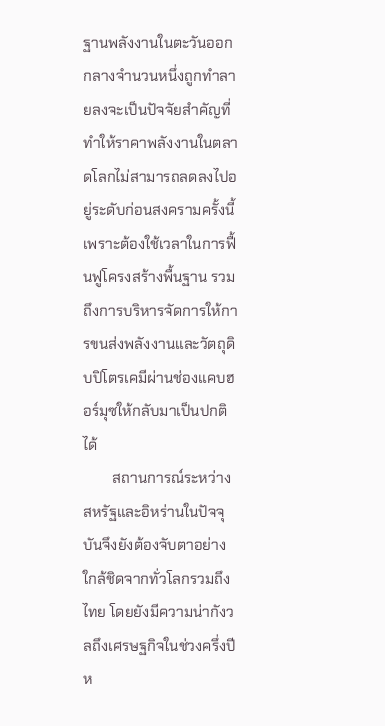ฐานพลังงานในตะวันออกกลางจำนวนหนึ่งถูกทำลายลงจะเป็นปัจจัยสำคัญที่ทำให้ราคาพลังงานในตลาดโลกไม่สามารถลดลงไปอยู่ระดับก่อนสงครามครั้งนี้ เพราะต้องใช้เวลาในการฟื้นฟูโครงสร้างพื้นฐาน รวมถึงการบริหารจัดการให้การขนส่งพลังงานและวัตถุดิบปิโตรเคมีผ่านช่องแคบฮอร์มุซให้กลับมาเป็นปกติได้
        สถานการณ์ระหว่างสหรัฐและอิหร่านในปัจจุบันจึงยังต้องจับตาอย่างใกล้ชิดจากทั่วโลกรวมถึงไทย โดยยังมีความน่ากังวลถึงเศรษฐกิจในช่วงครึ่งปีห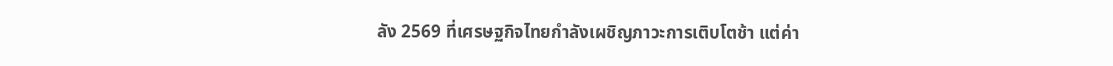ลัง 2569 ที่เศรษฐกิจไทยกำลังเผชิญภาวะการเติบโตช้า แต่ค่า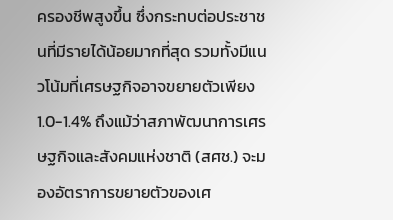ครองชีพสูงขึ้น ซึ่งกระทบต่อประชาชนที่มีรายได้น้อยมากที่สุด รวมทั้งมีแนวโน้มที่เศรษฐกิจอาจขยายตัวเพียง 1.0-1.4% ถึงแม้ว่าสภาพัฒนาการเศรษฐกิจและสังคมแห่งชาติ (สศช.) จะมองอัตราการขยายตัวของเศ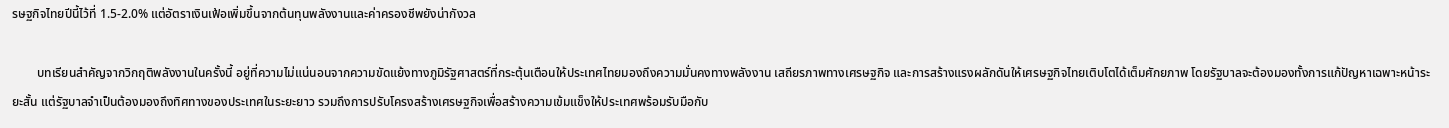รษฐกิจไทยปีนี้ไว้ที่ 1.5-2.0% แต่อัตราเงินเฟ้อเพิ่มขึ้นจากต้นทุนพลังงานและค่าครองชีพยังน่ากังวล

        บทเรียนสำคัญจากวิกฤติพลังงานในครั้งนี้ อยู่ที่ความไม่แน่นอนจากความขัดแย้งทางภูมิรัฐศาสตร์ที่กระตุ้นเตือนให้ประเทศไทยมองถึงความมั่นคงทางพลังงาน เสถียรภาพทางเศรษฐกิจ และการสร้างแรงผลักดันให้เศรษฐกิจไทยเติบโตได้เต็มศักยภาพ โดยรัฐบาลจะต้องมองทั้งการแก้ปัญหาเฉพาะหน้าระยะสั้น แต่รัฐบาลจำเป็นต้องมองถึงทิศทางของประเทศในระยะยาว รวมถึงการปรับโครงสร้างเศรษฐกิจเพื่อสร้างความเข้มแข็งให้ประเทศพร้อมรับมือกับ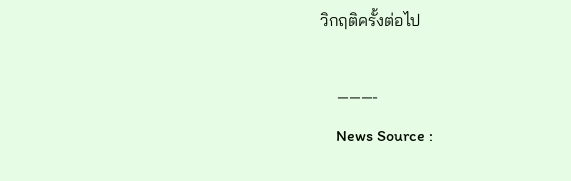วิกฤติครั้งต่อไป

    ———-
    News Source :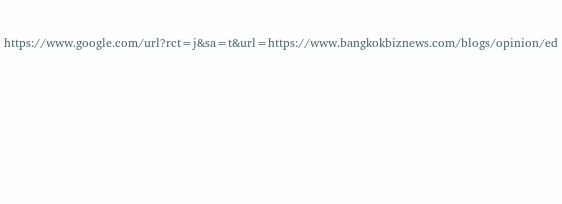https://www.google.com/url?rct=j&sa=t&url=https://www.bangkokbiznews.com/blogs/opinion/ed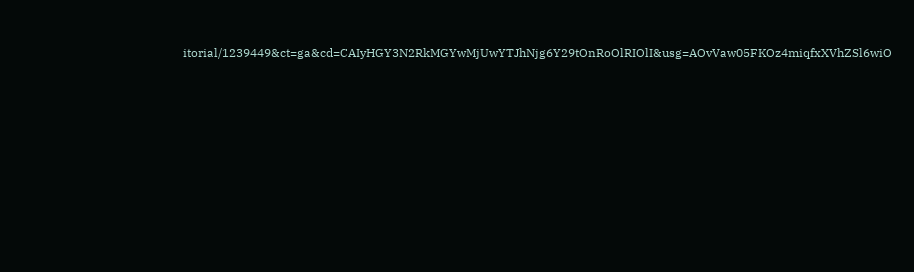itorial/1239449&ct=ga&cd=CAIyHGY3N2RkMGYwMjUwYTJhNjg6Y29tOnRoOlRIOlI&usg=AOvVaw05FKOz4miqfxXVhZSl6wiO